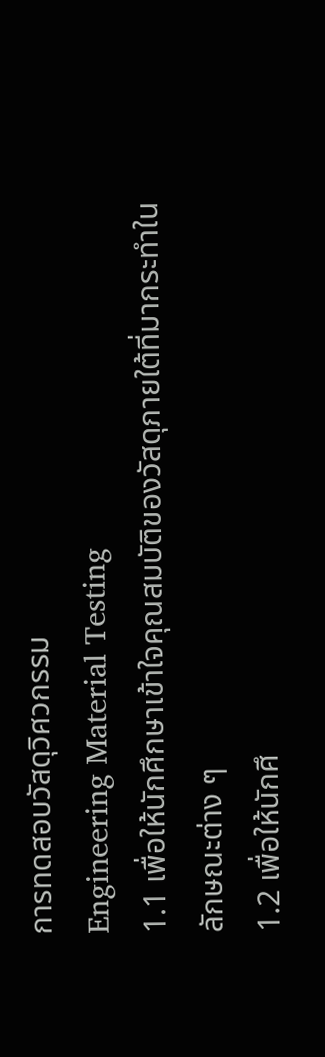การทดสอบวัสดุวิศวกรรม
Engineering Material Testing
1.1 เพื่อให้นักศึกษาเข้าใจคุณสมบัติของวัสดุภายใต้ที่มากระทำในลักษณะต่าง ๆ
1.2 เพื่อให้นักศึ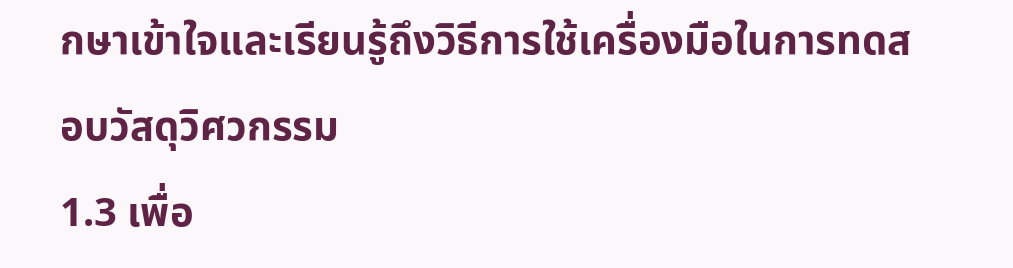กษาเข้าใจและเรียนรู้ถึงวิธีการใช้เครื่องมือในการทดสอบวัสดุวิศวกรรม
1.3 เพื่อ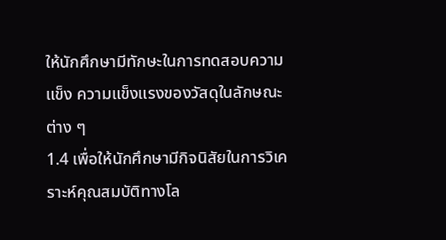ให้นักศึกษามีทักษะในการทดสอบความแข็ง ความแข็งแรงของวัสดุในลักษณะต่าง ๆ
1.4 เพื่อให้นักศึกษามีกิจนิสัยในการวิเคราะห์คุณสมบัติทางโล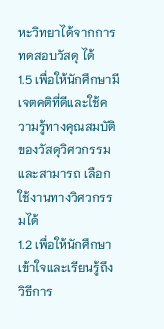หะวิทยาได้จากการทดสอบวัสดุ ได้
1.5 เพื่อให้นักศึกษามีเจตคติที่ดีและใช้ความรู้ทางคุณสมบัติของวัสดุวิศวกรรมและสามารถ เลือกใช้งานทางวิศวกรรมได้
1.2 เพื่อให้นักศึกษาเข้าใจและเรียนรู้ถึงวิธีการ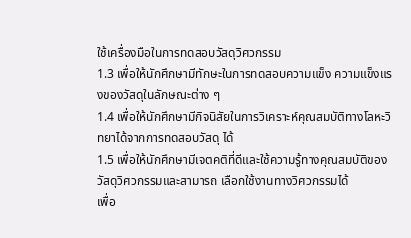ใช้เครื่องมือในการทดสอบวัสดุวิศวกรรม
1.3 เพื่อให้นักศึกษามีทักษะในการทดสอบความแข็ง ความแข็งแรงของวัสดุในลักษณะต่าง ๆ
1.4 เพื่อให้นักศึกษามีกิจนิสัยในการวิเคราะห์คุณสมบัติทางโลหะวิทยาได้จากการทดสอบวัสดุ ได้
1.5 เพื่อให้นักศึกษามีเจตคติที่ดีและใช้ความรู้ทางคุณสมบัติของวัสดุวิศวกรรมและสามารถ เลือกใช้งานทางวิศวกรรมได้
เพื่อ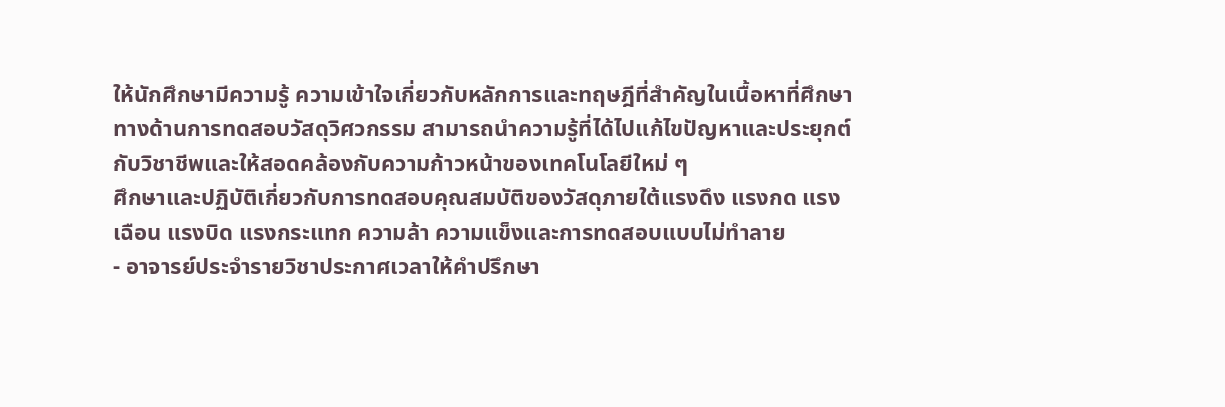ให้นักศึกษามีความรู้ ความเข้าใจเกี่ยวกับหลักการและทฤษฎีที่สำคัญในเนื้อหาที่ศึกษาทางด้านการทดสอบวัสดุวิศวกรรม สามารถนำความรู้ที่ได้ไปแก้ไขปัญหาและประยุกต์กับวิชาชีพและให้สอดคล้องกับความก้าวหน้าของเทคโนโลยีใหม่ ๆ
ศึกษาและปฏิบัติเกี่ยวกับการทดสอบคุณสมบัติของวัสดุภายใต้แรงดึง แรงกด แรงเฉือน แรงบิด แรงกระแทก ความล้า ความแข็งและการทดสอบแบบไม่ทำลาย
- อาจารย์ประจำรายวิชาประกาศเวลาให้คำปรึกษา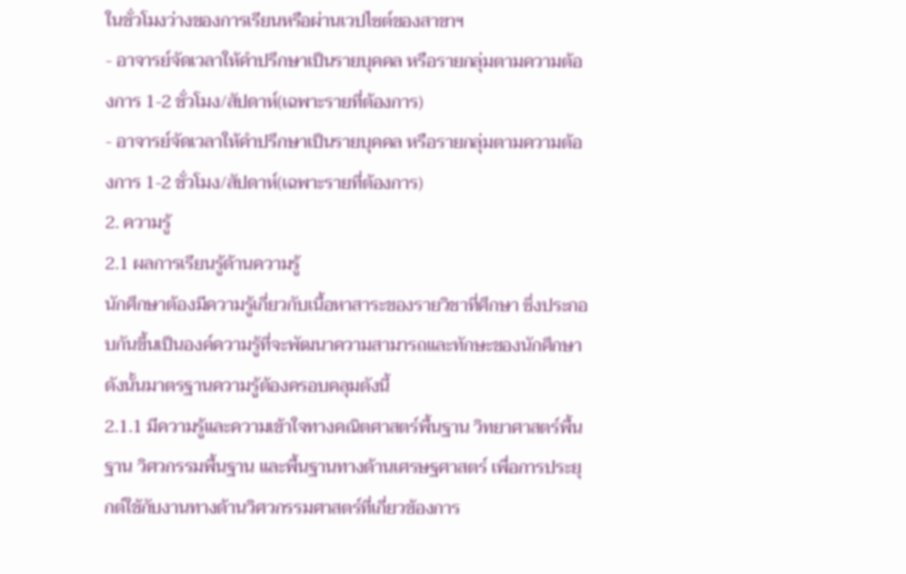ในชั่วโมงว่างของการเรียนหรือผ่านเวปไซต์ของสาขาฯ
- อาจารย์จัดเวลาให้คำปรึกษาเป็นรายบุคคล หรือรายกลุ่มตามความต้องการ 1-2 ชั่วโมง/สัปดาห์(เฉพาะรายที่ต้องการ)
- อาจารย์จัดเวลาให้คำปรึกษาเป็นรายบุคคล หรือรายกลุ่มตามความต้องการ 1-2 ชั่วโมง/สัปดาห์(เฉพาะรายที่ต้องการ)
2. ความรู้
2.1 ผลการเรียนรู้ด้านความรู้
นักศึกษาต้องมีความรู้เกี่ยวกับเนื้อหาสาระของรายวิชาที่ศึกษา ซึ่งประกอบกันขึ้นเป็นองค์ความรู้ที่จะพัฒนาความสามารถและทักษะของนักศึกษา ดังนั้นมาตรฐานความรู้ต้องครอบคลุมดังนี้
2.1.1 มีความรู้และความเข้าใจทางคณิตศาสตร์พื้นฐาน วิทยาศาสตร์พื้นฐาน วิศวกรรมพื้นฐาน และพื้นฐานทางด้านเศรษฐศาสตร์ เพื่อการประยุกต์ใช้กับงานทางด้านวิศวกรรมศาสตร์ที่เกี่ยวข้องการ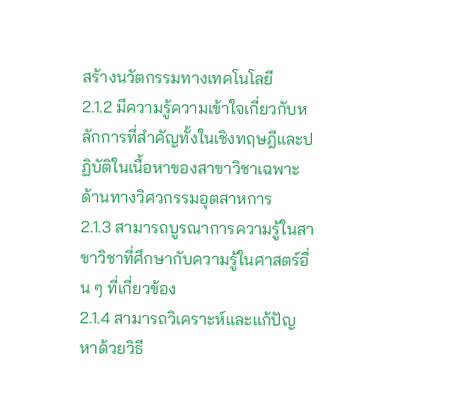สร้างนวัตกรรมทางเทคโนโลยี
2.1.2 มีความรู้ความเข้าใจเกี่ยวกับหลักการที่สำคัญทั้งในเชิงทฤษฎีและปฏิบัติในเนื้อหาของสาขาวิชาเฉพาะด้านทางวิศวกรรมอุตสาหการ
2.1.3 สามารถบูรณาการความรู้ในสาขาวิชาที่ศึกษากับความรู้ในศาสตร์อื่น ๆ ที่เกี่ยวข้อง
2.1.4 สามารถวิเคราะห์และแก้ปัญหาด้วยวิธี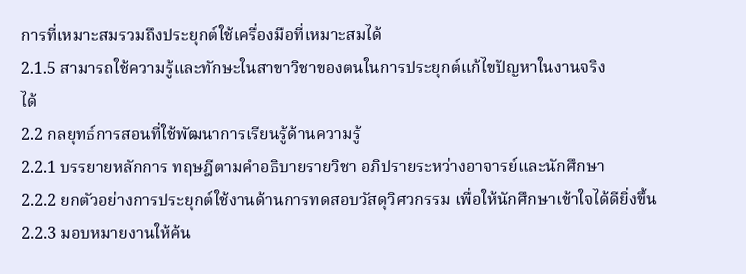การที่เหมาะสมรวมถึงประยุกต์ใช้เครื่องมือที่เหมาะสมได้
2.1.5 สามารถใช้ความรู้และทักษะในสาขาวิชาของตนในการประยุกต์แก้ไขปัญหาในงานจริง
ได้
2.2 กลยุทธ์การสอนที่ใช้พัฒนาการเรียนรู้ด้านความรู้
2.2.1 บรรยายหลักการ ทฤษฎีตามคำอธิบายรายวิชา อภิปรายระหว่างอาจารย์และนักศึกษา
2.2.2 ยกตัวอย่างการประยุกต์ใช้งานด้านการทดสอบวัสดุวิศวกรรม เพื่อให้นักศึกษาเข้าใจได้ดียิ่งขึ้น
2.2.3 มอบหมายงานให้ค้น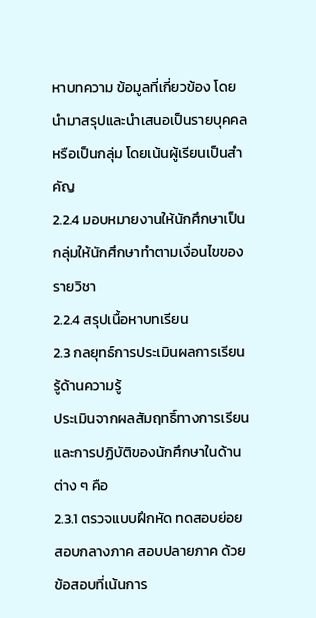หาบทความ ข้อมูลที่เกี่ยวข้อง โดยนำมาสรุปและนำเสนอเป็นรายบุคคลหรือเป็นกลุ่ม โดยเน้นผู้เรียนเป็นสำคัญ
2.2.4 มอบหมายงานให้นักศึกษาเป็นกลุ่มให้นักศึกษาทำตามเงื่อนไขของรายวิชา
2.2.4 สรุปเนื้อหาบทเรียน
2.3 กลยุทธ์การประเมินผลการเรียนรู้ด้านความรู้
ประเมินจากผลสัมฤทธิ์ทางการเรียนและการปฏิบัติของนักศึกษาในด้านต่าง ๆ คือ
2.3.1 ตรวจแบบฝึกหัด ทดสอบย่อย สอบกลางภาค สอบปลายภาค ด้วยข้อสอบที่เน้นการ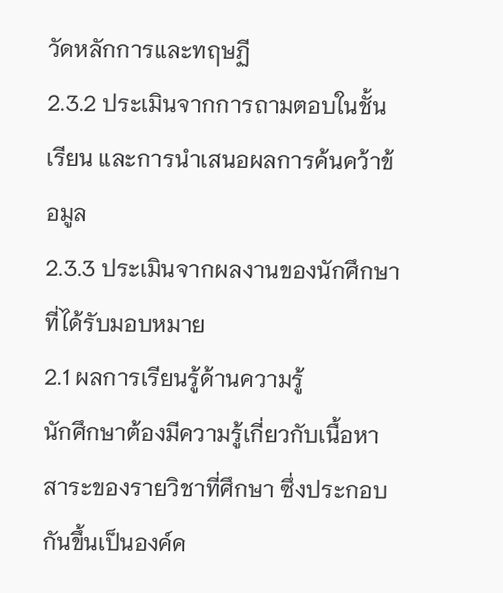วัดหลักการและทฤษฏี
2.3.2 ประเมินจากการถามตอบในชั้นเรียน และการนำเสนอผลการค้นคว้าข้อมูล
2.3.3 ประเมินจากผลงานของนักศึกษาที่ได้รับมอบหมาย
2.1 ผลการเรียนรู้ด้านความรู้
นักศึกษาต้องมีความรู้เกี่ยวกับเนื้อหาสาระของรายวิชาที่ศึกษา ซึ่งประกอบกันขึ้นเป็นองค์ค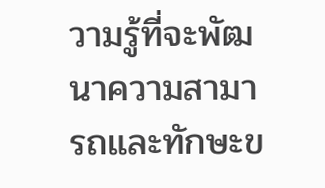วามรู้ที่จะพัฒนาความสามารถและทักษะข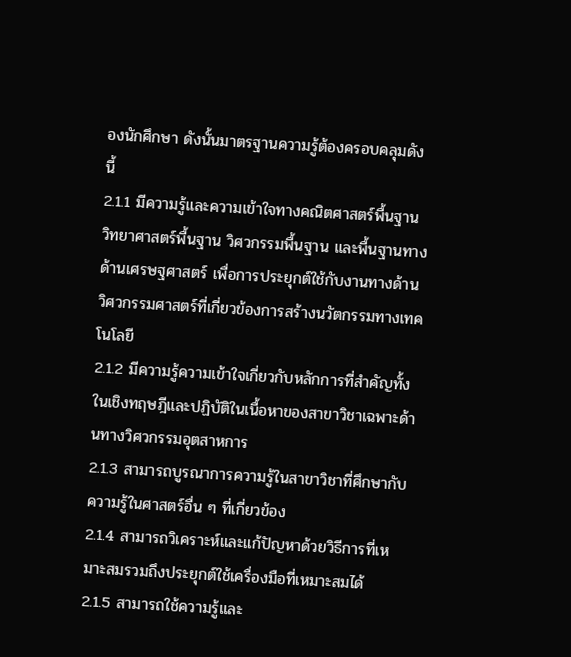องนักศึกษา ดังนั้นมาตรฐานความรู้ต้องครอบคลุมดังนี้
2.1.1 มีความรู้และความเข้าใจทางคณิตศาสตร์พื้นฐาน วิทยาศาสตร์พื้นฐาน วิศวกรรมพื้นฐาน และพื้นฐานทางด้านเศรษฐศาสตร์ เพื่อการประยุกต์ใช้กับงานทางด้านวิศวกรรมศาสตร์ที่เกี่ยวข้องการสร้างนวัตกรรมทางเทคโนโลยี
2.1.2 มีความรู้ความเข้าใจเกี่ยวกับหลักการที่สำคัญทั้งในเชิงทฤษฎีและปฏิบัติในเนื้อหาของสาขาวิชาเฉพาะด้านทางวิศวกรรมอุตสาหการ
2.1.3 สามารถบูรณาการความรู้ในสาขาวิชาที่ศึกษากับความรู้ในศาสตร์อื่น ๆ ที่เกี่ยวข้อง
2.1.4 สามารถวิเคราะห์และแก้ปัญหาด้วยวิธีการที่เหมาะสมรวมถึงประยุกต์ใช้เครื่องมือที่เหมาะสมได้
2.1.5 สามารถใช้ความรู้และ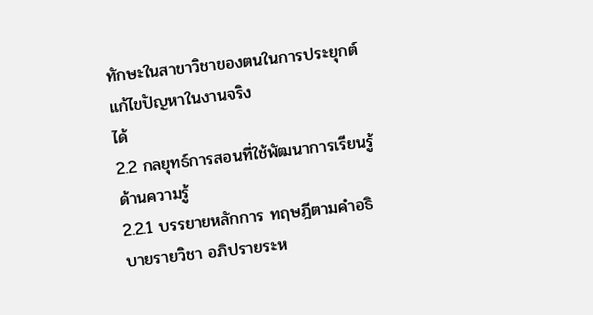ทักษะในสาขาวิชาของตนในการประยุกต์แก้ไขปัญหาในงานจริง
ได้
2.2 กลยุทธ์การสอนที่ใช้พัฒนาการเรียนรู้ด้านความรู้
2.2.1 บรรยายหลักการ ทฤษฎีตามคำอธิบายรายวิชา อภิปรายระห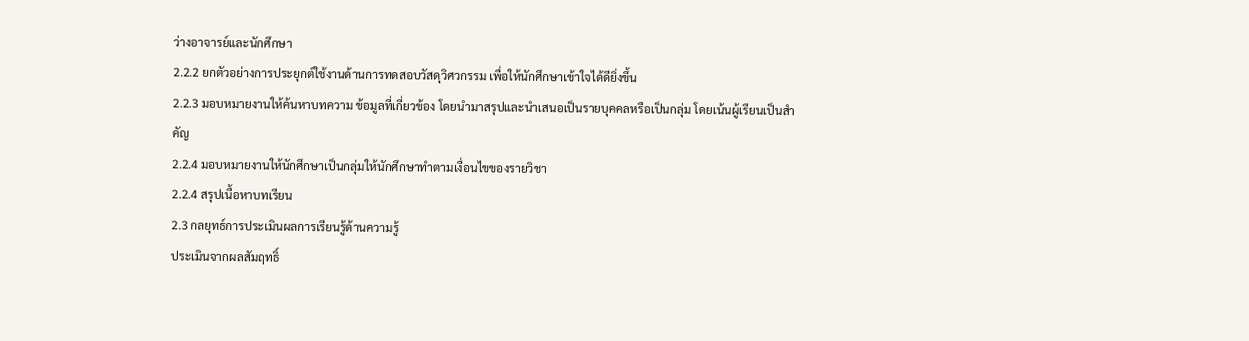ว่างอาจารย์และนักศึกษา
2.2.2 ยกตัวอย่างการประยุกต์ใช้งานด้านการทดสอบวัสดุวิศวกรรม เพื่อให้นักศึกษาเข้าใจได้ดียิ่งขึ้น
2.2.3 มอบหมายงานให้ค้นหาบทความ ข้อมูลที่เกี่ยวข้อง โดยนำมาสรุปและนำเสนอเป็นรายบุคคลหรือเป็นกลุ่ม โดยเน้นผู้เรียนเป็นสำคัญ
2.2.4 มอบหมายงานให้นักศึกษาเป็นกลุ่มให้นักศึกษาทำตามเงื่อนไขของรายวิชา
2.2.4 สรุปเนื้อหาบทเรียน
2.3 กลยุทธ์การประเมินผลการเรียนรู้ด้านความรู้
ประเมินจากผลสัมฤทธิ์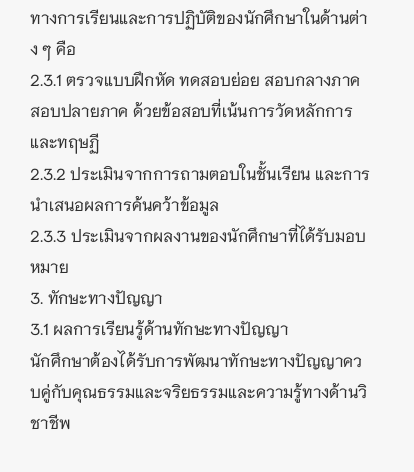ทางการเรียนและการปฏิบัติของนักศึกษาในด้านต่าง ๆ คือ
2.3.1 ตรวจแบบฝึกหัด ทดสอบย่อย สอบกลางภาค สอบปลายภาค ด้วยข้อสอบที่เน้นการวัดหลักการและทฤษฏี
2.3.2 ประเมินจากการถามตอบในชั้นเรียน และการนำเสนอผลการค้นคว้าข้อมูล
2.3.3 ประเมินจากผลงานของนักศึกษาที่ได้รับมอบหมาย
3. ทักษะทางปัญญา
3.1 ผลการเรียนรู้ด้านทักษะทางปัญญา
นักศึกษาต้องได้รับการพัฒนาทักษะทางปัญญาควบคู่กับคุณธรรมและจริยธรรมและความรู้ทางด้านวิชาชีพ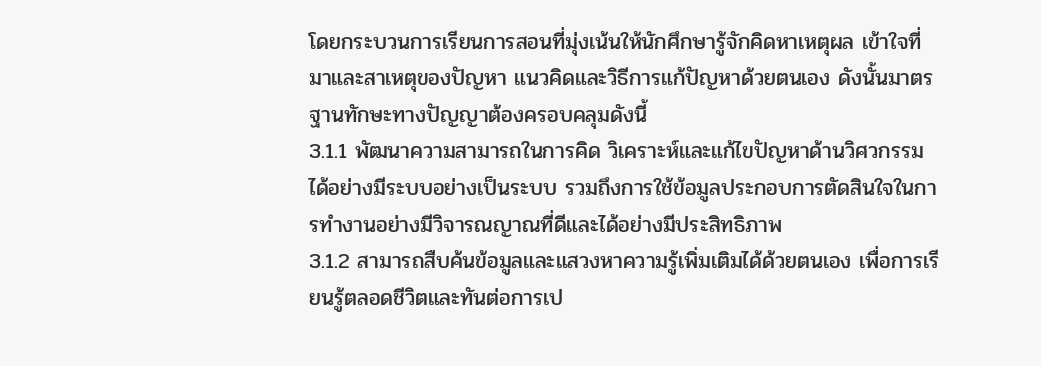โดยกระบวนการเรียนการสอนที่มุ่งเน้นให้นักศึกษารู้จักคิดหาเหตุผล เข้าใจที่มาและสาเหตุของปัญหา แนวคิดและวิธีการแก้ปัญหาด้วยตนเอง ดังนั้นมาตรฐานทักษะทางปัญญาต้องครอบคลุมดังนี้
3.1.1 พัฒนาความสามารถในการคิด วิเคราะห์และแก้ไขปัญหาด้านวิศวกรรมได้อย่างมีระบบอย่างเป็นระบบ รวมถึงการใช้ข้อมูลประกอบการตัดสินใจในการทำงานอย่างมีวิจารณญาณที่ดีและได้อย่างมีประสิทธิภาพ
3.1.2 สามารถสืบค้นข้อมูลและแสวงหาความรู้เพิ่มเติมได้ด้วยตนเอง เพื่อการเรียนรู้ตลอดชีวิตและทันต่อการเป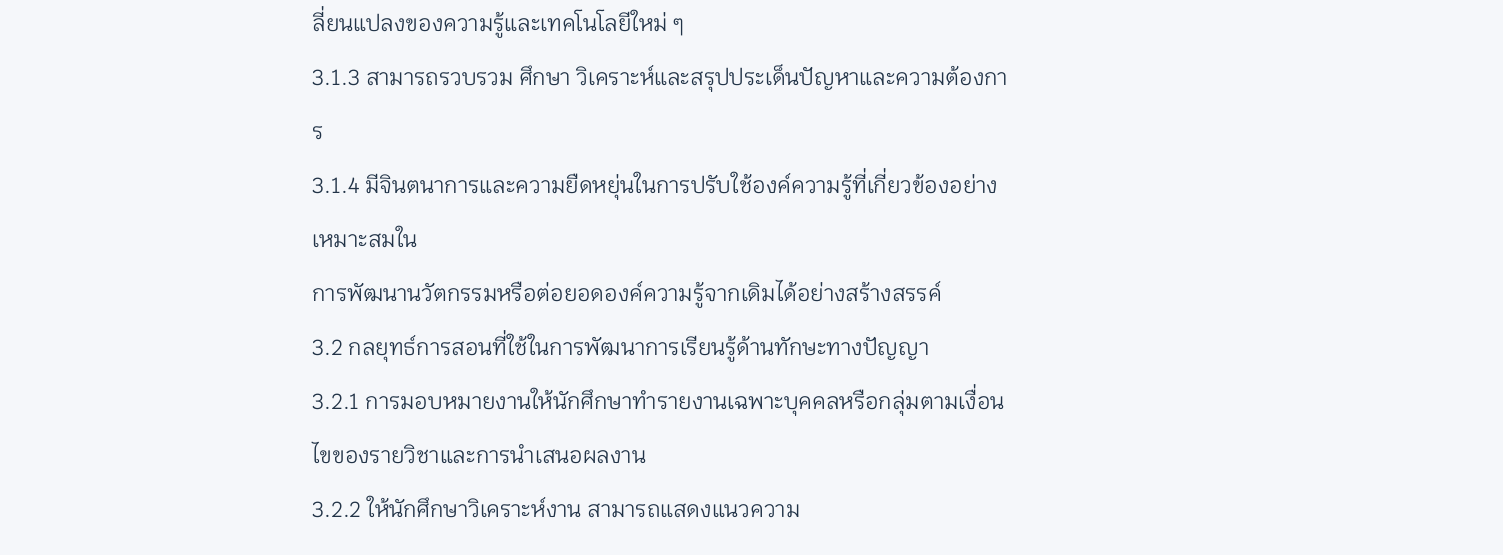ลี่ยนแปลงของความรู้และเทคโนโลยีใหม่ ๆ
3.1.3 สามารถรวบรวม ศึกษา วิเคราะห์และสรุปประเด็นปัญหาและความต้องการ
3.1.4 มีจินตนาการและความยืดหยุ่นในการปรับใช้องค์ความรู้ที่เกี่ยวข้องอย่างเหมาะสมใน
การพัฒนานวัตกรรมหรือต่อยอดองค์ความรู้จากเดิมได้อย่างสร้างสรรค์
3.2 กลยุทธ์การสอนที่ใช้ในการพัฒนาการเรียนรู้ด้านทักษะทางปัญญา
3.2.1 การมอบหมายงานให้นักศึกษาทำรายงานเฉพาะบุคคลหรือกลุ่มตามเงื่อนไขของรายวิชาและการนำเสนอผลงาน
3.2.2 ให้นักศึกษาวิเคราะห์งาน สามารถแสดงแนวความ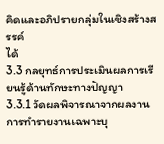คิดและอภิปรายกลุ่มในเชิงสร้างสรรค์
ได้
3.3 กลยุทธ์การประเมินผลการเรียนรู้ด้านทักษะทางปัญญา
3.3.1 วัดผลพิจารณาจากผลงาน การทำรายงานเฉพาะบุ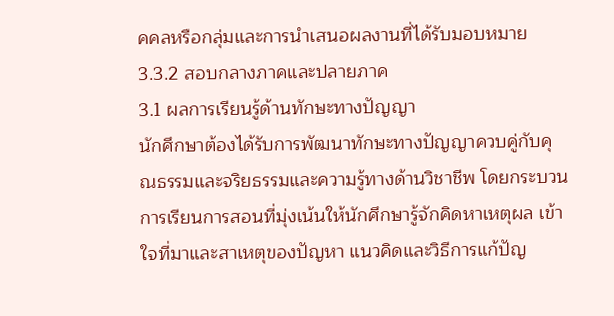คคลหรือกลุ่มและการนำเสนอผลงานที่ได้รับมอบหมาย
3.3.2 สอบกลางภาคและปลายภาค
3.1 ผลการเรียนรู้ด้านทักษะทางปัญญา
นักศึกษาต้องได้รับการพัฒนาทักษะทางปัญญาควบคู่กับคุณธรรมและจริยธรรมและความรู้ทางด้านวิชาชีพ โดยกระบวนการเรียนการสอนที่มุ่งเน้นให้นักศึกษารู้จักคิดหาเหตุผล เข้าใจที่มาและสาเหตุของปัญหา แนวคิดและวิธีการแก้ปัญ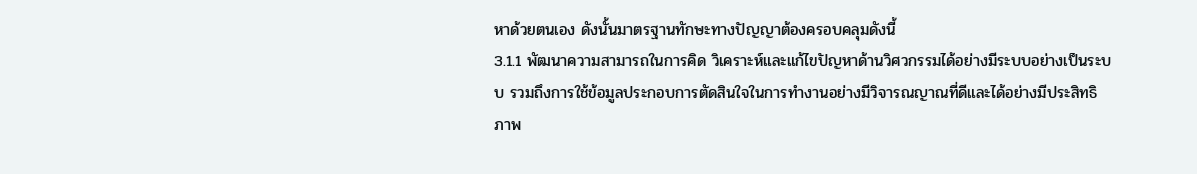หาด้วยตนเอง ดังนั้นมาตรฐานทักษะทางปัญญาต้องครอบคลุมดังนี้
3.1.1 พัฒนาความสามารถในการคิด วิเคราะห์และแก้ไขปัญหาด้านวิศวกรรมได้อย่างมีระบบอย่างเป็นระบบ รวมถึงการใช้ข้อมูลประกอบการตัดสินใจในการทำงานอย่างมีวิจารณญาณที่ดีและได้อย่างมีประสิทธิภาพ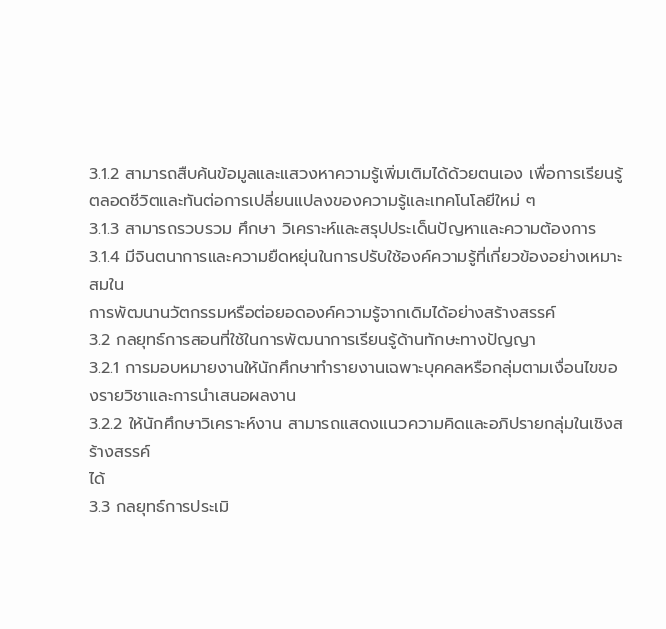3.1.2 สามารถสืบค้นข้อมูลและแสวงหาความรู้เพิ่มเติมได้ด้วยตนเอง เพื่อการเรียนรู้ตลอดชีวิตและทันต่อการเปลี่ยนแปลงของความรู้และเทคโนโลยีใหม่ ๆ
3.1.3 สามารถรวบรวม ศึกษา วิเคราะห์และสรุปประเด็นปัญหาและความต้องการ
3.1.4 มีจินตนาการและความยืดหยุ่นในการปรับใช้องค์ความรู้ที่เกี่ยวข้องอย่างเหมาะสมใน
การพัฒนานวัตกรรมหรือต่อยอดองค์ความรู้จากเดิมได้อย่างสร้างสรรค์
3.2 กลยุทธ์การสอนที่ใช้ในการพัฒนาการเรียนรู้ด้านทักษะทางปัญญา
3.2.1 การมอบหมายงานให้นักศึกษาทำรายงานเฉพาะบุคคลหรือกลุ่มตามเงื่อนไขของรายวิชาและการนำเสนอผลงาน
3.2.2 ให้นักศึกษาวิเคราะห์งาน สามารถแสดงแนวความคิดและอภิปรายกลุ่มในเชิงสร้างสรรค์
ได้
3.3 กลยุทธ์การประเมิ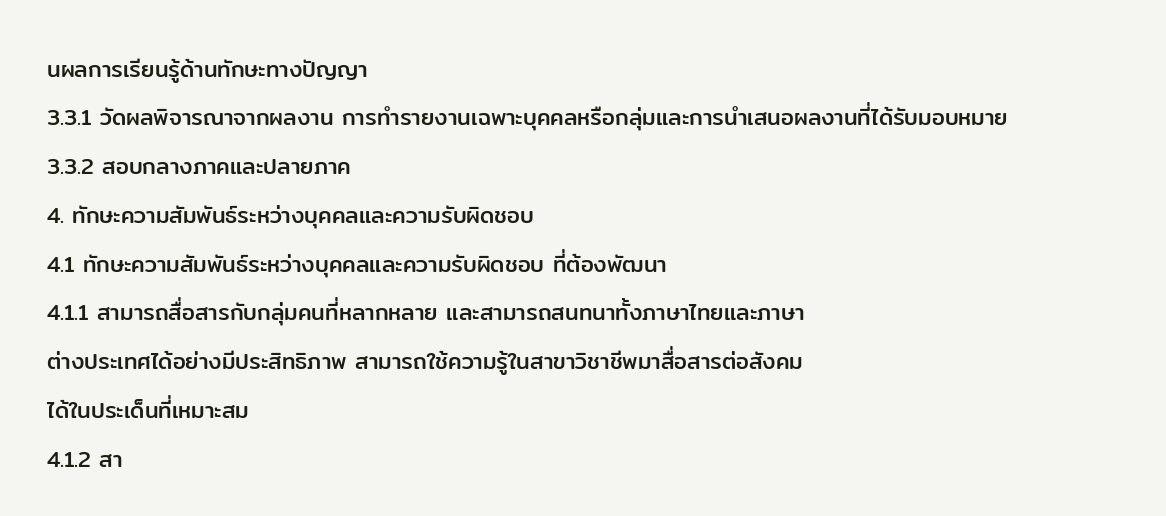นผลการเรียนรู้ด้านทักษะทางปัญญา
3.3.1 วัดผลพิจารณาจากผลงาน การทำรายงานเฉพาะบุคคลหรือกลุ่มและการนำเสนอผลงานที่ได้รับมอบหมาย
3.3.2 สอบกลางภาคและปลายภาค
4. ทักษะความสัมพันธ์ระหว่างบุคคลและความรับผิดชอบ
4.1 ทักษะความสัมพันธ์ระหว่างบุคคลและความรับผิดชอบ ที่ต้องพัฒนา
4.1.1 สามารถสื่อสารกับกลุ่มคนที่หลากหลาย และสามารถสนทนาทั้งภาษาไทยและภาษา
ต่างประเทศได้อย่างมีประสิทธิภาพ สามารถใช้ความรู้ในสาขาวิชาชีพมาสื่อสารต่อสังคม
ได้ในประเด็นที่เหมาะสม
4.1.2 สา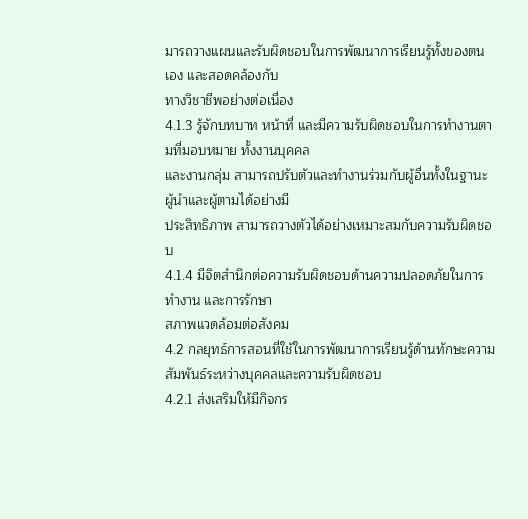มารถวางแผนและรับผิดชอบในการพัฒนาการเรียนรู้ทั้งของตนเอง และสอดคล้องกับ
ทางวิชาชีพอย่างต่อเนื่อง
4.1.3 รู้จักบทบาท หน้าที่ และมีความรับผิดชอบในการทำงานตามที่มอบหมาย ทั้งงานบุคคล
และงานกลุ่ม สามารถปรับตัวและทำงานร่วมกับผู้อื่นทั้งในฐานะผู้นำและผู้ตามได้อย่างมี
ประสิทธิภาพ สามารถวางตัวได้อย่างเหมาะสมกับความรับผิดชอบ
4.1.4 มีจิตสำนึกต่อความรับผิดชอบด้านความปลอดภัยในการทำงาน และการรักษา
สภาพแวดล้อมต่อสังคม
4.2 กลยุทธ์การสอนที่ใช้ในการพัฒนาการเรียนรู้ด้านทักษะความสัมพันธ์ระหว่างบุคคลและความรับผิดชอบ
4.2.1 ส่งเสริมให้มีกิจกร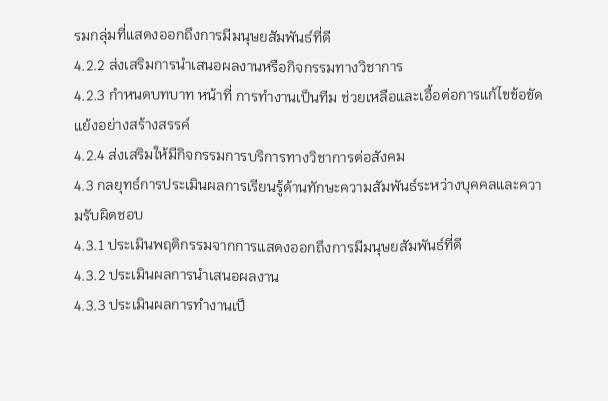รมกลุ่มที่แสดงออกถึงการมีมนุษยสัมพันธ์ที่ดี
4.2.2 ส่งเสริมการนำเสนอผลงานหรือกิจกรรมทางวิชาการ
4.2.3 กำหนดบทบาท หน้าที่ การทำงานเป็นทีม ช่วยเหลือและเอื้อต่อการแก้ไขข้อขัดแย้งอย่างสร้างสรรค์
4.2.4 ส่งเสริมให้มีกิจกรรมการบริการทางวิชาการต่อสังคม
4.3 กลยุทธ์การประเมินผลการเรียนรู้ด้านทักษะความสัมพันธ์ระหว่างบุคคลและความรับผิดชอบ
4.3.1 ประเมินพฤติกรรมจากการแสดงออกถึงการมีมนุษยสัมพันธ์ที่ดี
4.3.2 ประเมินผลการนำเสนอผลงาน
4.3.3 ประเมินผลการทำงานเป็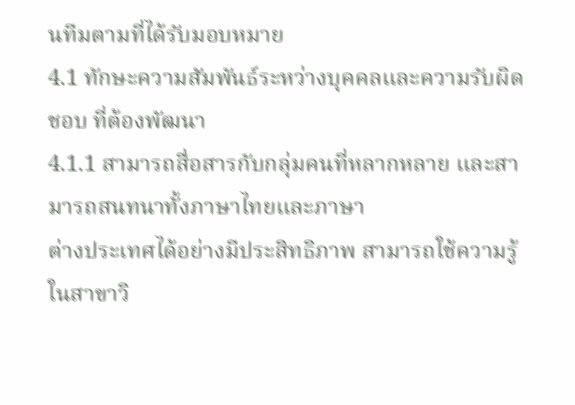นทีมตามที่ได้รับมอบหมาย
4.1 ทักษะความสัมพันธ์ระหว่างบุคคลและความรับผิดชอบ ที่ต้องพัฒนา
4.1.1 สามารถสื่อสารกับกลุ่มคนที่หลากหลาย และสามารถสนทนาทั้งภาษาไทยและภาษา
ต่างประเทศได้อย่างมีประสิทธิภาพ สามารถใช้ความรู้ในสาขาวิ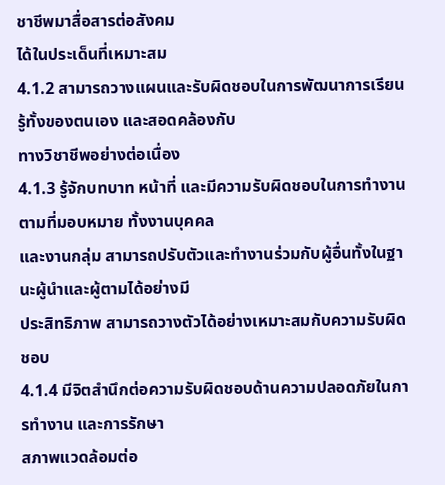ชาชีพมาสื่อสารต่อสังคม
ได้ในประเด็นที่เหมาะสม
4.1.2 สามารถวางแผนและรับผิดชอบในการพัฒนาการเรียนรู้ทั้งของตนเอง และสอดคล้องกับ
ทางวิชาชีพอย่างต่อเนื่อง
4.1.3 รู้จักบทบาท หน้าที่ และมีความรับผิดชอบในการทำงานตามที่มอบหมาย ทั้งงานบุคคล
และงานกลุ่ม สามารถปรับตัวและทำงานร่วมกับผู้อื่นทั้งในฐานะผู้นำและผู้ตามได้อย่างมี
ประสิทธิภาพ สามารถวางตัวได้อย่างเหมาะสมกับความรับผิดชอบ
4.1.4 มีจิตสำนึกต่อความรับผิดชอบด้านความปลอดภัยในการทำงาน และการรักษา
สภาพแวดล้อมต่อ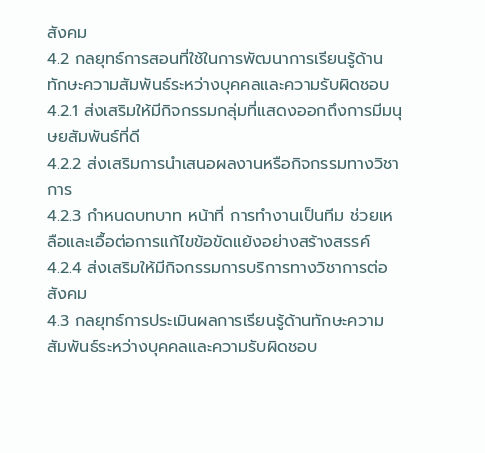สังคม
4.2 กลยุทธ์การสอนที่ใช้ในการพัฒนาการเรียนรู้ด้านทักษะความสัมพันธ์ระหว่างบุคคลและความรับผิดชอบ
4.2.1 ส่งเสริมให้มีกิจกรรมกลุ่มที่แสดงออกถึงการมีมนุษยสัมพันธ์ที่ดี
4.2.2 ส่งเสริมการนำเสนอผลงานหรือกิจกรรมทางวิชาการ
4.2.3 กำหนดบทบาท หน้าที่ การทำงานเป็นทีม ช่วยเหลือและเอื้อต่อการแก้ไขข้อขัดแย้งอย่างสร้างสรรค์
4.2.4 ส่งเสริมให้มีกิจกรรมการบริการทางวิชาการต่อสังคม
4.3 กลยุทธ์การประเมินผลการเรียนรู้ด้านทักษะความสัมพันธ์ระหว่างบุคคลและความรับผิดชอบ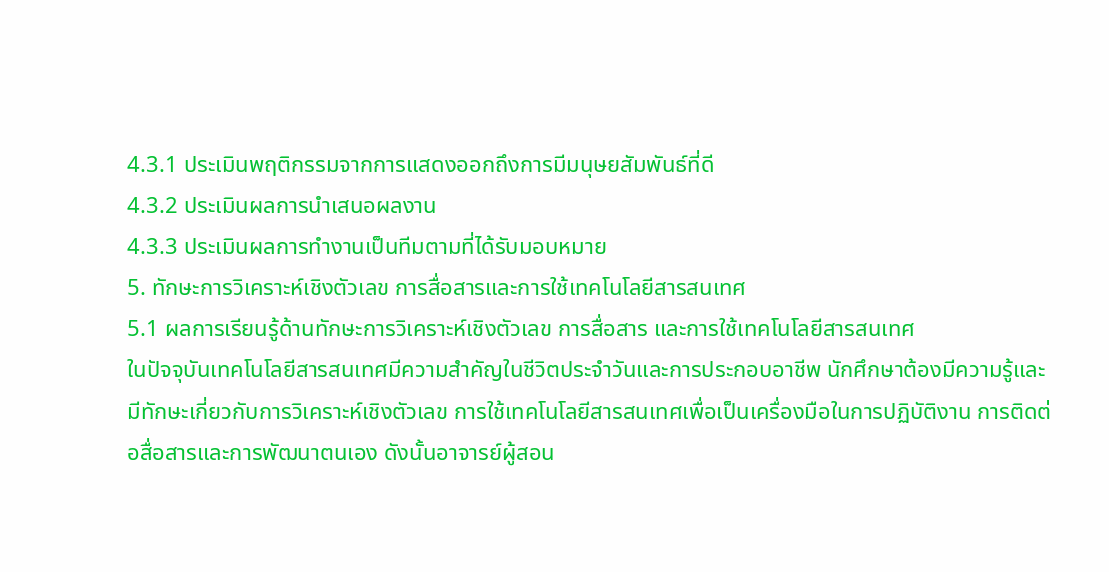4.3.1 ประเมินพฤติกรรมจากการแสดงออกถึงการมีมนุษยสัมพันธ์ที่ดี
4.3.2 ประเมินผลการนำเสนอผลงาน
4.3.3 ประเมินผลการทำงานเป็นทีมตามที่ได้รับมอบหมาย
5. ทักษะการวิเคราะห์เชิงตัวเลข การสื่อสารและการใช้เทคโนโลยีสารสนเทศ
5.1 ผลการเรียนรู้ด้านทักษะการวิเคราะห์เชิงตัวเลข การสื่อสาร และการใช้เทคโนโลยีสารสนเทศ
ในปัจจุบันเทคโนโลยีสารสนเทศมีความสำคัญในชีวิตประจำวันและการประกอบอาชีพ นักศึกษาต้องมีความรู้และมีทักษะเกี่ยวกับการวิเคราะห์เชิงตัวเลข การใช้เทคโนโลยีสารสนเทศเพื่อเป็นเครื่องมือในการปฏิบัติงาน การติดต่อสื่อสารและการพัฒนาตนเอง ดังนั้นอาจารย์ผู้สอน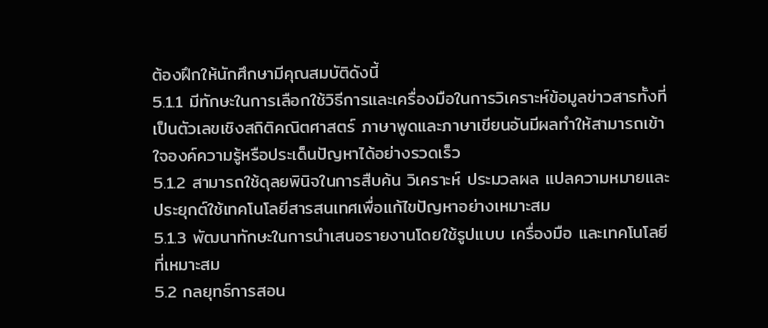ต้องฝึกให้นักศึกษามีคุณสมบัติดังนี้
5.1.1 มีทักษะในการเลือกใช้วิธีการและเครื่องมือในการวิเคราะห์ข้อมูลข่าวสารทั้งที่เป็นตัวเลขเชิงสถิติคณิตศาสตร์ ภาษาพูดและภาษาเขียนอันมีผลทำให้สามารถเข้าใจองค์ความรู้หรือประเด็นปัญหาได้อย่างรวดเร็ว
5.1.2 สามารถใช้ดุลยพินิจในการสืบค้น วิเคราะห์ ประมวลผล แปลความหมายและ ประยุกต์ใช้เทคโนโลยีสารสนเทศเพื่อแก้ไขปัญหาอย่างเหมาะสม
5.1.3 พัฒนาทักษะในการนำเสนอรายงานโดยใช้รูปแบบ เครื่องมือ และเทคโนโลยีที่เหมาะสม
5.2 กลยุทธ์การสอน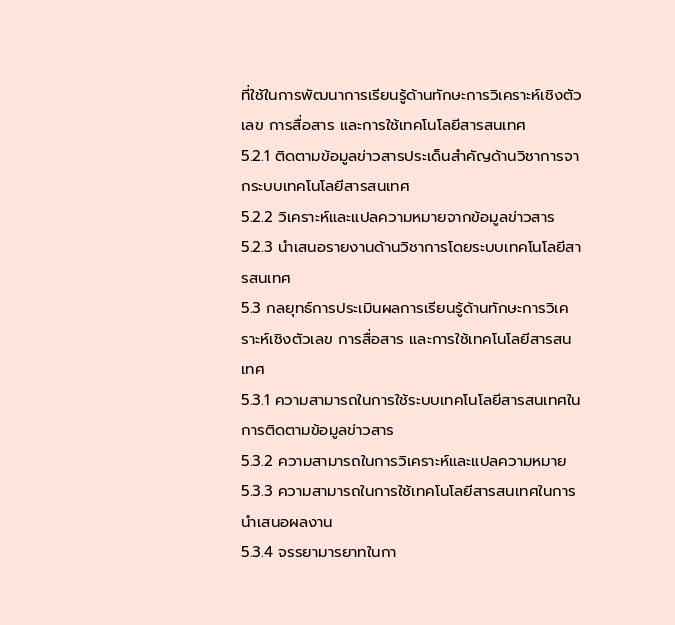ที่ใช้ในการพัฒนาการเรียนรู้ด้านทักษะการวิเคราะห์เชิงตัวเลข การสื่อสาร และการใช้เทคโนโลยีสารสนเทศ
5.2.1 ติดตามข้อมูลข่าวสารประเด็นสำคัญด้านวิชาการจากระบบเทคโนโลยีสารสนเทศ
5.2.2 วิเคราะห์และแปลความหมายจากข้อมูลข่าวสาร
5.2.3 นำเสนอรายงานด้านวิชาการโดยระบบเทคโนโลยีสารสนเทศ
5.3 กลยุทธ์การประเมินผลการเรียนรู้ด้านทักษะการวิเคราะห์เชิงตัวเลข การสื่อสาร และการใช้เทคโนโลยีสารสนเทศ
5.3.1 ความสามารถในการใช้ระบบเทคโนโลยีสารสนเทศในการติดตามข้อมูลข่าวสาร
5.3.2 ความสามารถในการวิเคราะห์และแปลความหมาย
5.3.3 ความสามารถในการใช้เทคโนโลยีสารสนเทศในการนำเสนอผลงาน
5.3.4 จรรยามารยาทในกา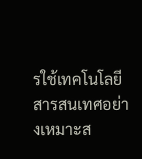รใช้เทคโนโลยีสารสนเทศอย่างเหมาะส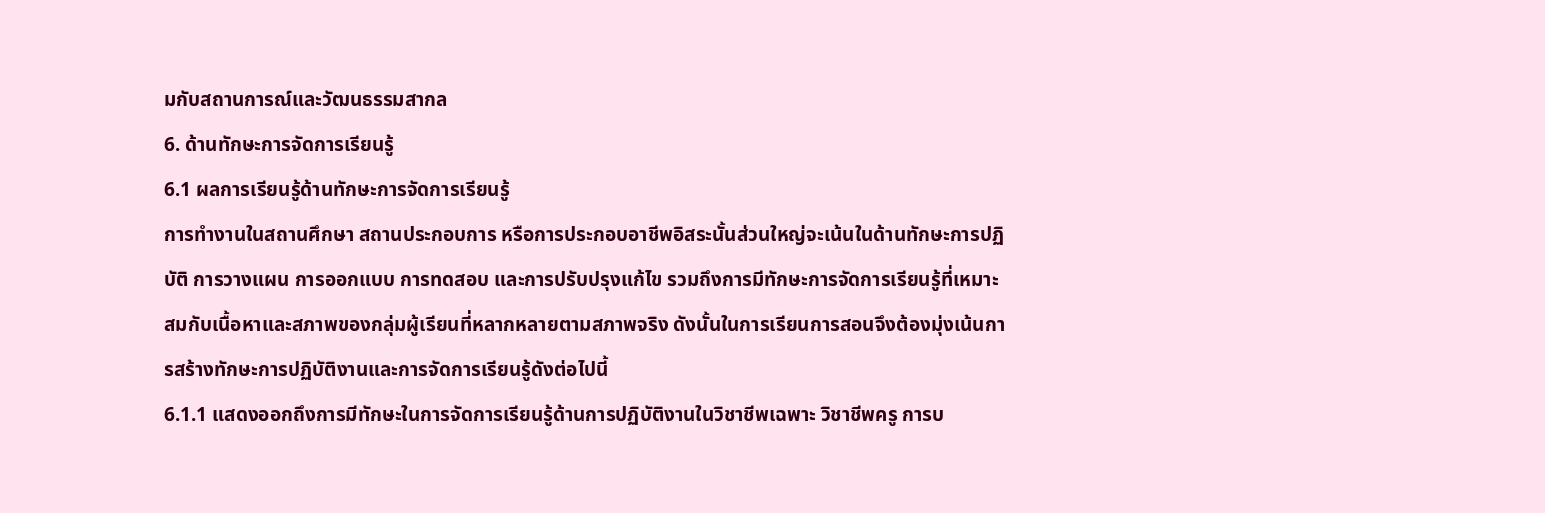มกับสถานการณ์และวัฒนธรรมสากล
6. ด้านทักษะการจัดการเรียนรู้
6.1 ผลการเรียนรู้ด้านทักษะการจัดการเรียนรู้
การทำงานในสถานศึกษา สถานประกอบการ หรือการประกอบอาชีพอิสระนั้นส่วนใหญ่จะเน้นในด้านทักษะการปฏิบัติ การวางแผน การออกแบบ การทดสอบ และการปรับปรุงแก้ไข รวมถึงการมีทักษะการจัดการเรียนรู้ที่เหมาะสมกับเนื้อหาและสภาพของกลุ่มผู้เรียนที่หลากหลายตามสภาพจริง ดังนั้นในการเรียนการสอนจึงต้องมุ่งเน้นการสร้างทักษะการปฏิบัติงานและการจัดการเรียนรู้ดังต่อไปนี้
6.1.1 แสดงออกถึงการมีทักษะในการจัดการเรียนรู้ด้านการปฏิบัติงานในวิชาชีพเฉพาะ วิชาชีพครู การบ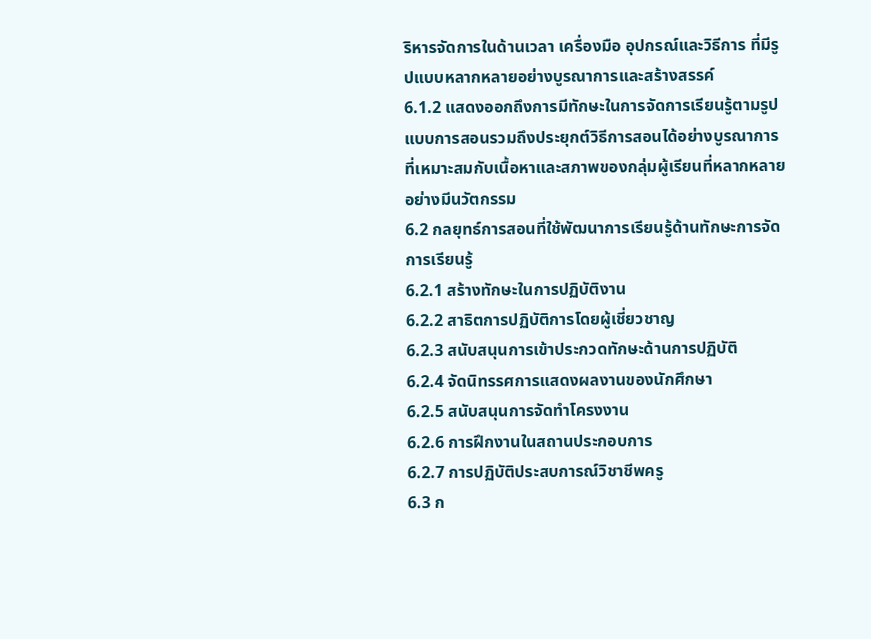ริหารจัดการในด้านเวลา เครื่องมือ อุปกรณ์และวิธีการ ที่มีรูปแบบหลากหลายอย่างบูรณาการและสร้างสรรค์
6.1.2 แสดงออกถึงการมีทักษะในการจัดการเรียนรู้ตามรูปแบบการสอนรวมถึงประยุกต์วิธีการสอนได้อย่างบูรณาการที่เหมาะสมกับเนื้อหาและสภาพของกลุ่มผู้เรียนที่หลากหลายอย่างมีนวัตกรรม
6.2 กลยุทธ์การสอนที่ใช้พัฒนาการเรียนรู้ด้านทักษะการจัดการเรียนรู้
6.2.1 สร้างทักษะในการปฏิบัติงาน
6.2.2 สาธิตการปฏิบัติการโดยผู้เชี่ยวชาญ
6.2.3 สนับสนุนการเข้าประกวดทักษะด้านการปฏิบัติ
6.2.4 จัดนิทรรศการแสดงผลงานของนักศึกษา
6.2.5 สนับสนุนการจัดทำโครงงาน
6.2.6 การฝึกงานในสถานประกอบการ
6.2.7 การปฏิบัติประสบการณ์วิชาชีพครู
6.3 ก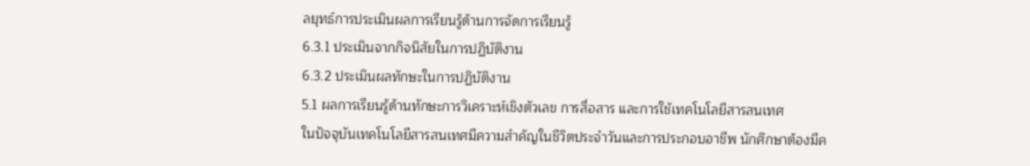ลยุทธ์การประเมินผลการเรียนรู้ด้านการจัดการเรียนรู้
6.3.1 ประเมินจากกิจนิสัยในการปฏิบัติงาน
6.3.2 ประเมินผลทักษะในการปฏิบัติงาน
5.1 ผลการเรียนรู้ด้านทักษะการวิเคราะห์เชิงตัวเลข การสื่อสาร และการใช้เทคโนโลยีสารสนเทศ
ในปัจจุบันเทคโนโลยีสารสนเทศมีความสำคัญในชีวิตประจำวันและการประกอบอาชีพ นักศึกษาต้องมีค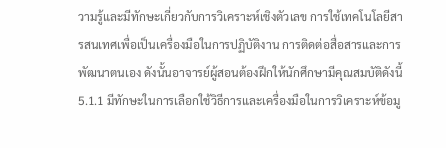วามรู้และมีทักษะเกี่ยวกับการวิเคราะห์เชิงตัวเลข การใช้เทคโนโลยีสารสนเทศเพื่อเป็นเครื่องมือในการปฏิบัติงาน การติดต่อสื่อสารและการพัฒนาตนเอง ดังนั้นอาจารย์ผู้สอนต้องฝึกให้นักศึกษามีคุณสมบัติดังนี้
5.1.1 มีทักษะในการเลือกใช้วิธีการและเครื่องมือในการวิเคราะห์ข้อมู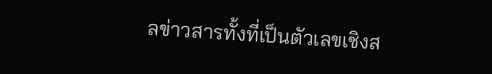ลข่าวสารทั้งที่เป็นตัวเลขเชิงส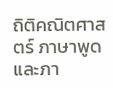ถิติคณิตศาสตร์ ภาษาพูดและภา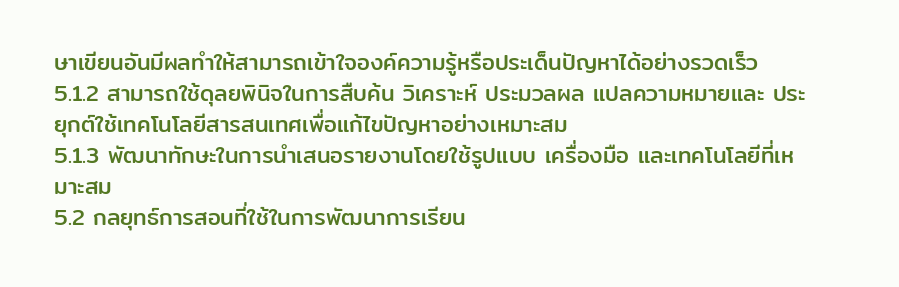ษาเขียนอันมีผลทำให้สามารถเข้าใจองค์ความรู้หรือประเด็นปัญหาได้อย่างรวดเร็ว
5.1.2 สามารถใช้ดุลยพินิจในการสืบค้น วิเคราะห์ ประมวลผล แปลความหมายและ ประยุกต์ใช้เทคโนโลยีสารสนเทศเพื่อแก้ไขปัญหาอย่างเหมาะสม
5.1.3 พัฒนาทักษะในการนำเสนอรายงานโดยใช้รูปแบบ เครื่องมือ และเทคโนโลยีที่เหมาะสม
5.2 กลยุทธ์การสอนที่ใช้ในการพัฒนาการเรียน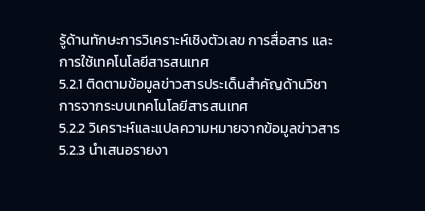รู้ด้านทักษะการวิเคราะห์เชิงตัวเลข การสื่อสาร และการใช้เทคโนโลยีสารสนเทศ
5.2.1 ติดตามข้อมูลข่าวสารประเด็นสำคัญด้านวิชาการจากระบบเทคโนโลยีสารสนเทศ
5.2.2 วิเคราะห์และแปลความหมายจากข้อมูลข่าวสาร
5.2.3 นำเสนอรายงา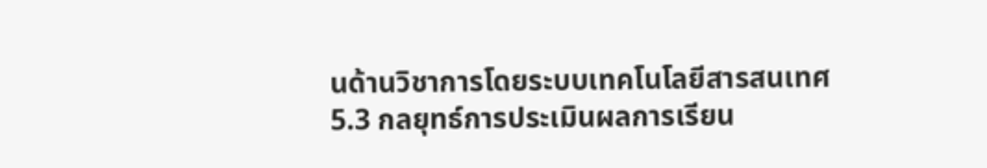นด้านวิชาการโดยระบบเทคโนโลยีสารสนเทศ
5.3 กลยุทธ์การประเมินผลการเรียน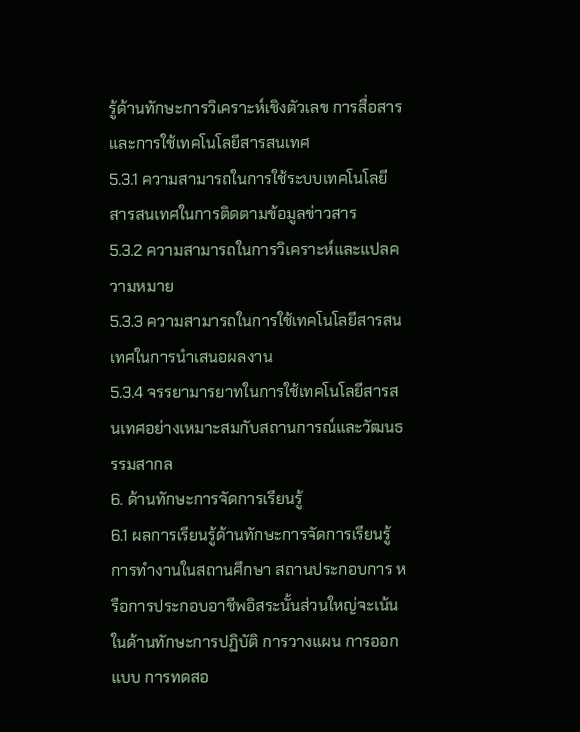รู้ด้านทักษะการวิเคราะห์เชิงตัวเลข การสื่อสาร และการใช้เทคโนโลยีสารสนเทศ
5.3.1 ความสามารถในการใช้ระบบเทคโนโลยีสารสนเทศในการติดตามข้อมูลข่าวสาร
5.3.2 ความสามารถในการวิเคราะห์และแปลความหมาย
5.3.3 ความสามารถในการใช้เทคโนโลยีสารสนเทศในการนำเสนอผลงาน
5.3.4 จรรยามารยาทในการใช้เทคโนโลยีสารสนเทศอย่างเหมาะสมกับสถานการณ์และวัฒนธรรมสากล
6. ด้านทักษะการจัดการเรียนรู้
6.1 ผลการเรียนรู้ด้านทักษะการจัดการเรียนรู้
การทำงานในสถานศึกษา สถานประกอบการ หรือการประกอบอาชีพอิสระนั้นส่วนใหญ่จะเน้นในด้านทักษะการปฏิบัติ การวางแผน การออกแบบ การทดสอ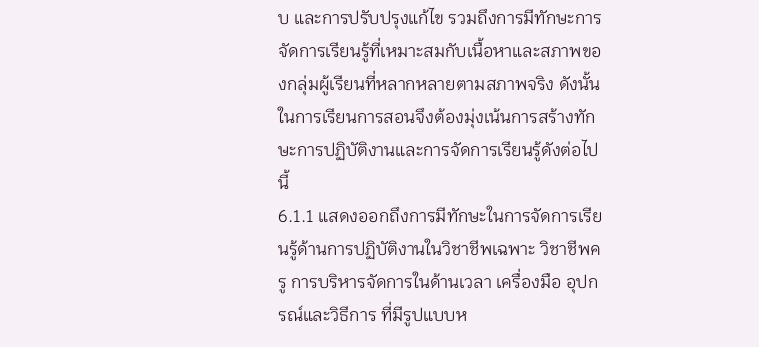บ และการปรับปรุงแก้ไข รวมถึงการมีทักษะการจัดการเรียนรู้ที่เหมาะสมกับเนื้อหาและสภาพของกลุ่มผู้เรียนที่หลากหลายตามสภาพจริง ดังนั้นในการเรียนการสอนจึงต้องมุ่งเน้นการสร้างทักษะการปฏิบัติงานและการจัดการเรียนรู้ดังต่อไปนี้
6.1.1 แสดงออกถึงการมีทักษะในการจัดการเรียนรู้ด้านการปฏิบัติงานในวิชาชีพเฉพาะ วิชาชีพครู การบริหารจัดการในด้านเวลา เครื่องมือ อุปกรณ์และวิธีการ ที่มีรูปแบบห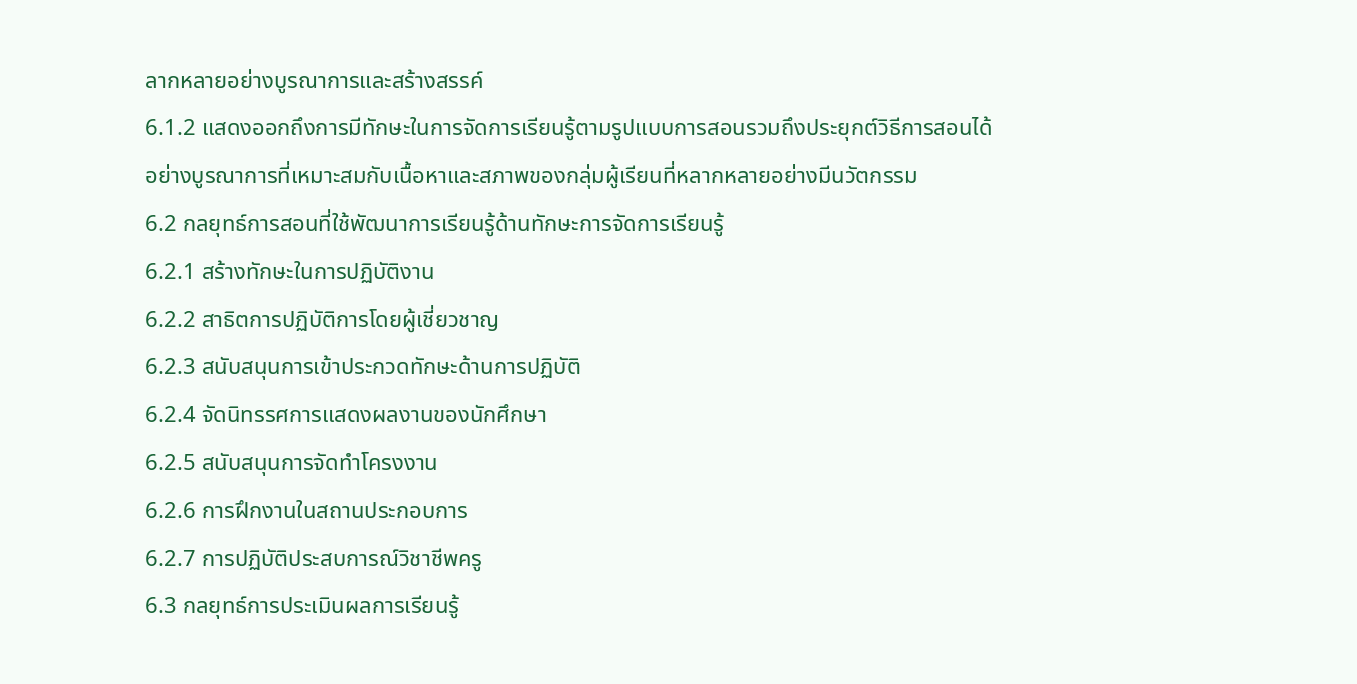ลากหลายอย่างบูรณาการและสร้างสรรค์
6.1.2 แสดงออกถึงการมีทักษะในการจัดการเรียนรู้ตามรูปแบบการสอนรวมถึงประยุกต์วิธีการสอนได้อย่างบูรณาการที่เหมาะสมกับเนื้อหาและสภาพของกลุ่มผู้เรียนที่หลากหลายอย่างมีนวัตกรรม
6.2 กลยุทธ์การสอนที่ใช้พัฒนาการเรียนรู้ด้านทักษะการจัดการเรียนรู้
6.2.1 สร้างทักษะในการปฏิบัติงาน
6.2.2 สาธิตการปฏิบัติการโดยผู้เชี่ยวชาญ
6.2.3 สนับสนุนการเข้าประกวดทักษะด้านการปฏิบัติ
6.2.4 จัดนิทรรศการแสดงผลงานของนักศึกษา
6.2.5 สนับสนุนการจัดทำโครงงาน
6.2.6 การฝึกงานในสถานประกอบการ
6.2.7 การปฏิบัติประสบการณ์วิชาชีพครู
6.3 กลยุทธ์การประเมินผลการเรียนรู้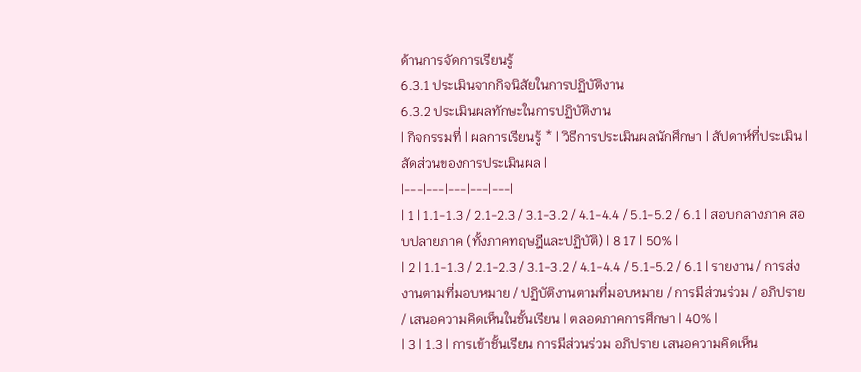ด้านการจัดการเรียนรู้
6.3.1 ประเมินจากกิจนิสัยในการปฏิบัติงาน
6.3.2 ประเมินผลทักษะในการปฏิบัติงาน
| กิจกรรมที่ | ผลการเรียนรู้ * | วิธีการประเมินผลนักศึกษา | สัปดาห์ที่ประเมิน | สัดส่วนของการประเมินผล |
|---|---|---|---|---|
| 1 | 1.1-1.3 / 2.1-2.3 / 3.1-3.2 / 4.1-4.4 / 5.1-5.2 / 6.1 | สอบกลางภาค สอบปลายภาค (ทั้งภาคทฤษฎีและปฏิบัติ) | 8 17 | 50% |
| 2 | 1.1-1.3 / 2.1-2.3 / 3.1-3.2 / 4.1-4.4 / 5.1-5.2 / 6.1 | รายงาน / การส่งงานตามที่มอบหมาย / ปฏิบัติงานตามที่มอบหมาย / การมีส่วนร่วม / อภิปราย / เสนอความคิดเห็นในชั้นเรียน | ตลอดภาคการศึกษา | 40% |
| 3 | 1.3 | การเข้าชั้นเรียน การมีส่วนร่วม อภิปราย เสนอความคิดเห็น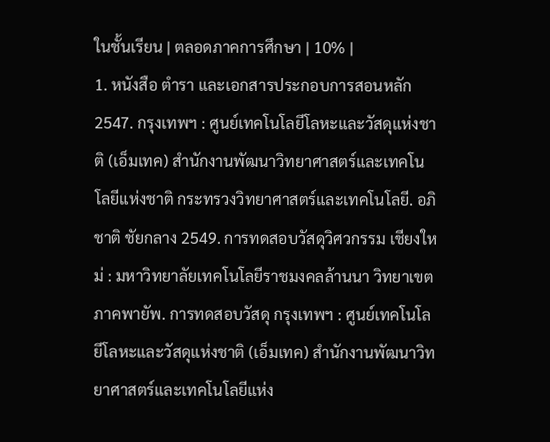ในชั้นเรียน | ตลอดภาคการศึกษา | 10% |
1. หนังสือ ตำรา และเอกสารประกอบการสอนหลัก
2547. กรุงเทพฯ : ศูนย์เทคโนโลยีโลหะและวัสดุแห่งชาติ (เอ็มเทค) สำนักงานพัฒนาวิทยาศาสตร์และเทคโนโลยีแห่งชาติ กระทรวงวิทยาศาสตร์และเทคโนโลยี. อภิชาติ ชัยกลาง 2549. การทดสอบวัสดุวิศวกรรม เชียงใหม่ : มหาวิทยาลัยเทคโนโลยีราชมงคลล้านนา วิทยาเขตภาคพายัพ. การทดสอบวัสดุ กรุงเทพฯ : ศูนย์เทคโนโลยีโลหะและวัสดุแห่งชาติ (เอ็มเทค) สำนักงานพัฒนาวิทยาศาสตร์และเทคโนโลยีแห่ง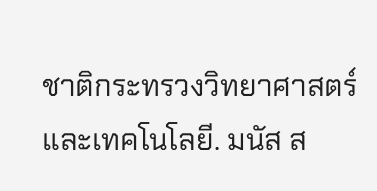ชาติกระทรวงวิทยาศาสตร์และเทคโนโลยี. มนัส ส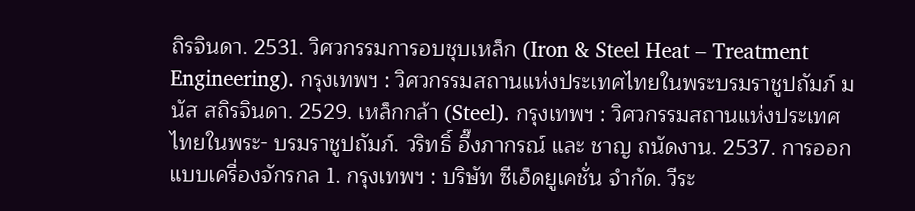ถิรจินดา. 2531. วิศวกรรมการอบชุบเหล็ก (Iron & Steel Heat – Treatment Engineering). กรุงเทพฯ : วิศวกรรมสถานแห่งประเทศไทยในพระบรมราชูปถัมภ์ มนัส สถิรจินดา. 2529. เหล็กกล้า (Steel). กรุงเทพฯ : วิศวกรรมสถานแห่งประเทศไทยในพระ- บรมราชูปถัมภ์. วริทธิ์ อึ๊งภากรณ์ และ ชาญ ถนัดงาน. 2537. การออกแบบเครื่องจักรกล 1. กรุงเทพฯ : บริษัท ซีเอ็ดยูเคชั่น จำกัด. วีระ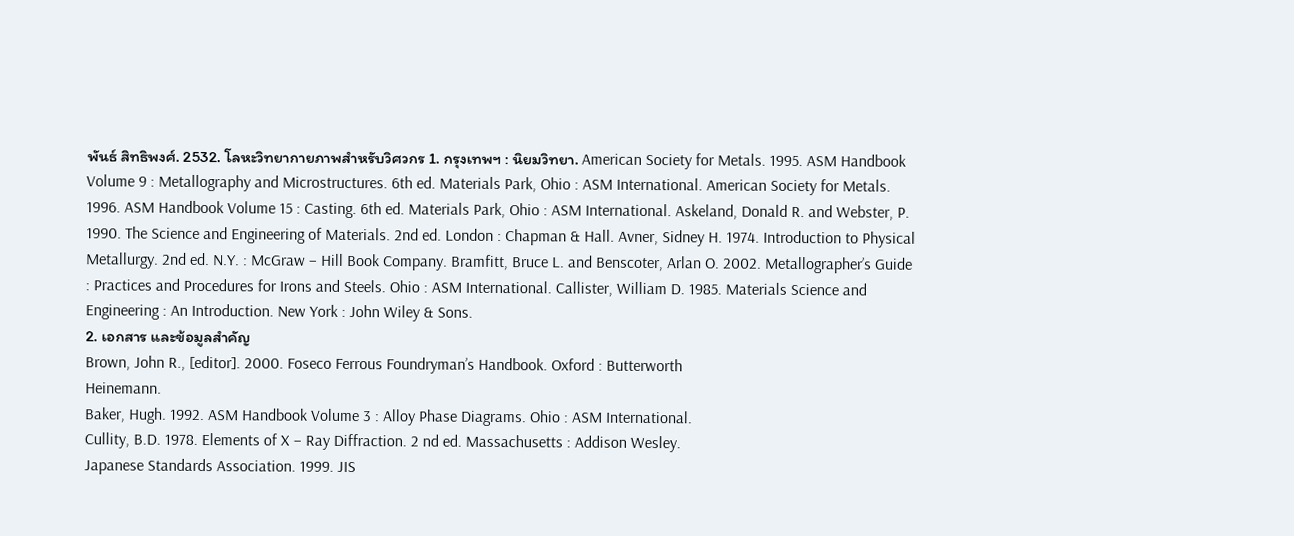พันธ์ สิทธิพงศ์. 2532. โลหะวิทยากายภาพสำหรับวิศวกร 1. กรุงเทพฯ : นิยมวิทยา. American Society for Metals. 1995. ASM Handbook Volume 9 : Metallography and Microstructures. 6th ed. Materials Park, Ohio : ASM International. American Society for Metals. 1996. ASM Handbook Volume 15 : Casting. 6th ed. Materials Park, Ohio : ASM International. Askeland, Donald R. and Webster, P. 1990. The Science and Engineering of Materials. 2nd ed. London : Chapman & Hall. Avner, Sidney H. 1974. Introduction to Physical Metallurgy. 2nd ed. N.Y. : McGraw – Hill Book Company. Bramfitt, Bruce L. and Benscoter, Arlan O. 2002. Metallographer’s Guide : Practices and Procedures for Irons and Steels. Ohio : ASM International. Callister, William D. 1985. Materials Science and Engineering : An Introduction. New York : John Wiley & Sons.
2. เอกสาร และข้อมูลสำคัญ
Brown, John R., [editor]. 2000. Foseco Ferrous Foundryman’s Handbook. Oxford : Butterworth
Heinemann.
Baker, Hugh. 1992. ASM Handbook Volume 3 : Alloy Phase Diagrams. Ohio : ASM International.
Cullity, B.D. 1978. Elements of X – Ray Diffraction. 2 nd ed. Massachusetts : Addison Wesley.
Japanese Standards Association. 1999. JIS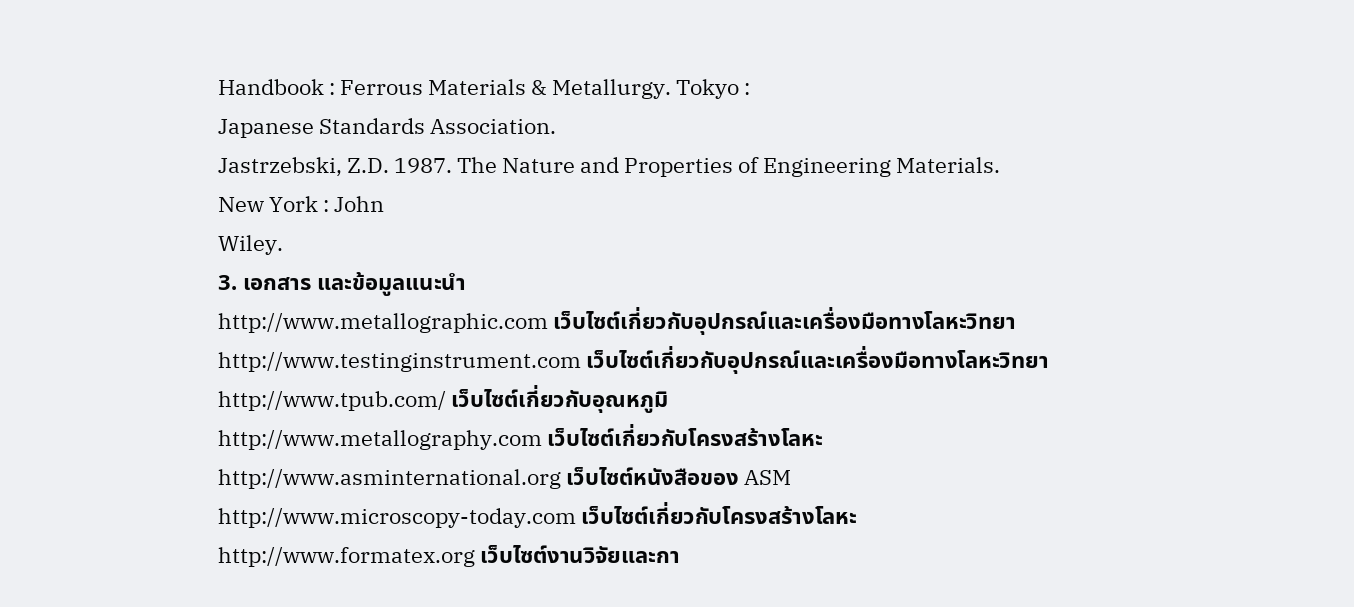Handbook : Ferrous Materials & Metallurgy. Tokyo :
Japanese Standards Association.
Jastrzebski, Z.D. 1987. The Nature and Properties of Engineering Materials.
New York : John
Wiley.
3. เอกสาร และข้อมูลแนะนำ
http://www.metallographic.com เว็บไซต์เกี่ยวกับอุปกรณ์และเครื่องมือทางโลหะวิทยา
http://www.testinginstrument.com เว็บไซต์เกี่ยวกับอุปกรณ์และเครื่องมือทางโลหะวิทยา
http://www.tpub.com/ เว็บไซต์เกี่ยวกับอุณหภูมิ
http://www.metallography.com เว็บไซต์เกี่ยวกับโครงสร้างโลหะ
http://www.asminternational.org เว็บไซต์หนังสือของ ASM
http://www.microscopy-today.com เว็บไซต์เกี่ยวกับโครงสร้างโลหะ
http://www.formatex.org เว็บไซต์งานวิจัยและกา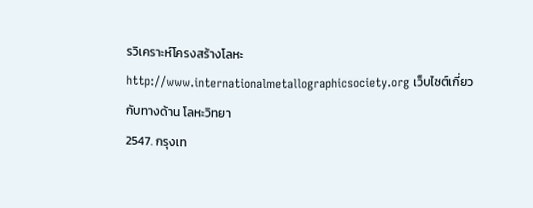รวิเคราะห์โครงสร้างโลหะ
http://www.internationalmetallographicsociety.org เว็บไซต์เกี่ยวกับทางด้าน โลหะวิทยา
2547. กรุงเท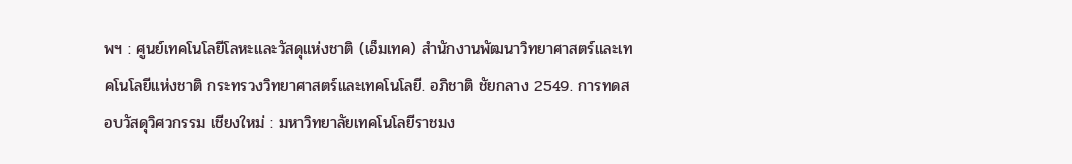พฯ : ศูนย์เทคโนโลยีโลหะและวัสดุแห่งชาติ (เอ็มเทค) สำนักงานพัฒนาวิทยาศาสตร์และเทคโนโลยีแห่งชาติ กระทรวงวิทยาศาสตร์และเทคโนโลยี. อภิชาติ ชัยกลาง 2549. การทดสอบวัสดุวิศวกรรม เชียงใหม่ : มหาวิทยาลัยเทคโนโลยีราชมง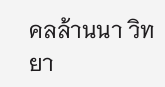คลล้านนา วิทยา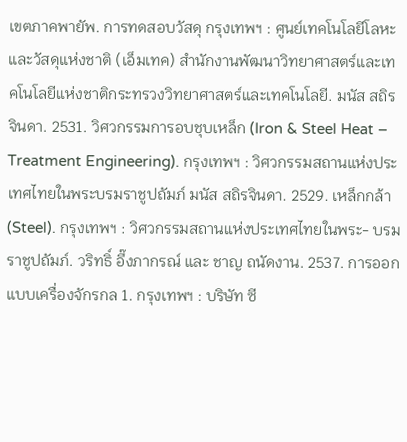เขตภาคพายัพ. การทดสอบวัสดุ กรุงเทพฯ : ศูนย์เทคโนโลยีโลหะและวัสดุแห่งชาติ (เอ็มเทค) สำนักงานพัฒนาวิทยาศาสตร์และเทคโนโลยีแห่งชาติกระทรวงวิทยาศาสตร์และเทคโนโลยี. มนัส สถิรจินดา. 2531. วิศวกรรมการอบชุบเหล็ก (Iron & Steel Heat – Treatment Engineering). กรุงเทพฯ : วิศวกรรมสถานแห่งประเทศไทยในพระบรมราชูปถัมภ์ มนัส สถิรจินดา. 2529. เหล็กกล้า (Steel). กรุงเทพฯ : วิศวกรรมสถานแห่งประเทศไทยในพระ- บรมราชูปถัมภ์. วริทธิ์ อึ๊งภากรณ์ และ ชาญ ถนัดงาน. 2537. การออกแบบเครื่องจักรกล 1. กรุงเทพฯ : บริษัท ซี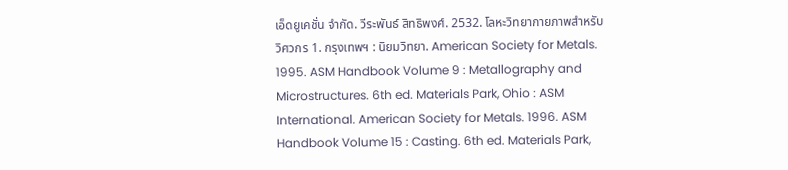เอ็ดยูเคชั่น จำกัด. วีระพันธ์ สิทธิพงศ์. 2532. โลหะวิทยากายภาพสำหรับวิศวกร 1. กรุงเทพฯ : นิยมวิทยา. American Society for Metals. 1995. ASM Handbook Volume 9 : Metallography and Microstructures. 6th ed. Materials Park, Ohio : ASM International. American Society for Metals. 1996. ASM Handbook Volume 15 : Casting. 6th ed. Materials Park,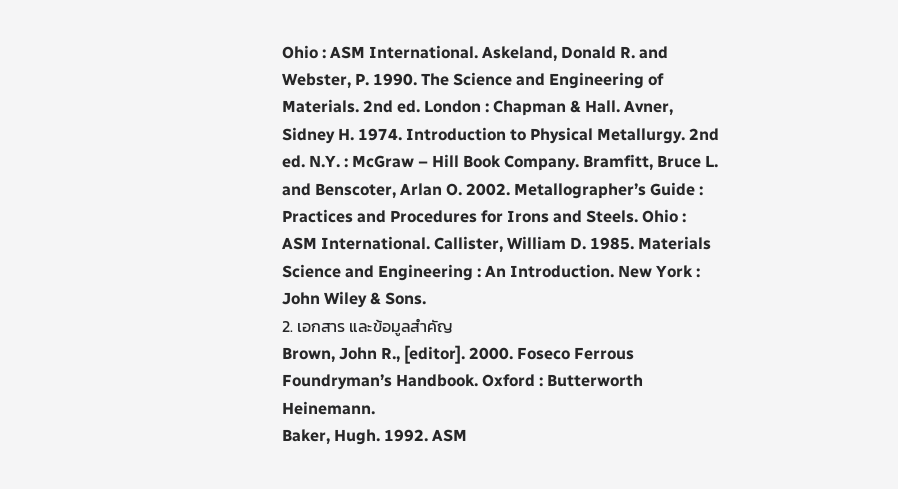Ohio : ASM International. Askeland, Donald R. and Webster, P. 1990. The Science and Engineering of Materials. 2nd ed. London : Chapman & Hall. Avner, Sidney H. 1974. Introduction to Physical Metallurgy. 2nd ed. N.Y. : McGraw – Hill Book Company. Bramfitt, Bruce L. and Benscoter, Arlan O. 2002. Metallographer’s Guide : Practices and Procedures for Irons and Steels. Ohio : ASM International. Callister, William D. 1985. Materials Science and Engineering : An Introduction. New York : John Wiley & Sons.
2. เอกสาร และข้อมูลสำคัญ
Brown, John R., [editor]. 2000. Foseco Ferrous Foundryman’s Handbook. Oxford : Butterworth
Heinemann.
Baker, Hugh. 1992. ASM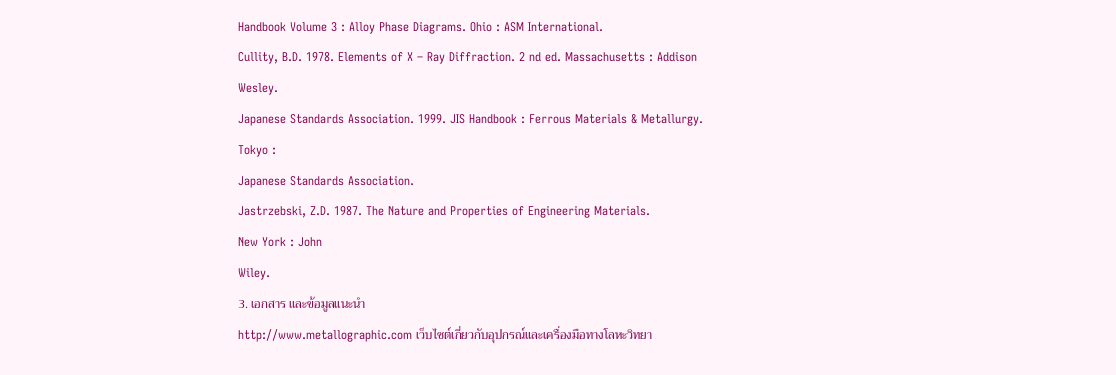Handbook Volume 3 : Alloy Phase Diagrams. Ohio : ASM International.
Cullity, B.D. 1978. Elements of X – Ray Diffraction. 2 nd ed. Massachusetts : Addison Wesley.
Japanese Standards Association. 1999. JIS Handbook : Ferrous Materials & Metallurgy. Tokyo :
Japanese Standards Association.
Jastrzebski, Z.D. 1987. The Nature and Properties of Engineering Materials.
New York : John
Wiley.
3. เอกสาร และข้อมูลแนะนำ
http://www.metallographic.com เว็บไซต์เกี่ยวกับอุปกรณ์และเครื่องมือทางโลหะวิทยา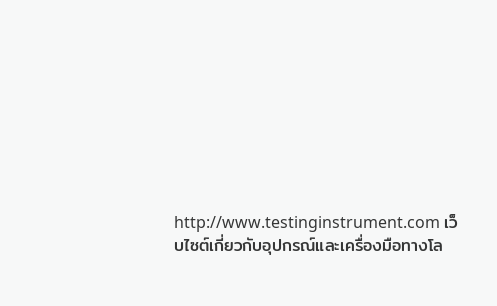http://www.testinginstrument.com เว็บไซต์เกี่ยวกับอุปกรณ์และเครื่องมือทางโล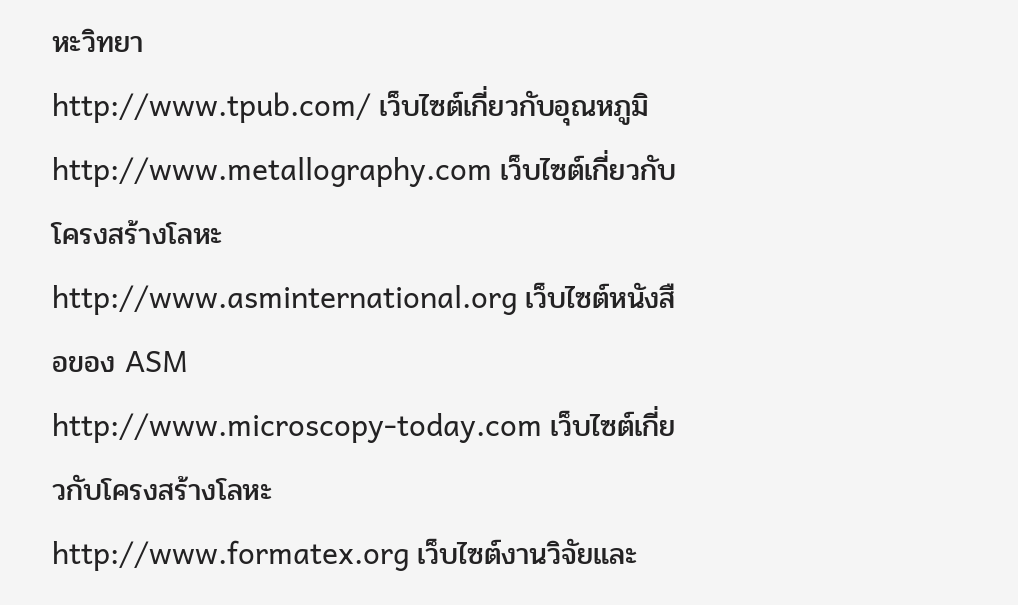หะวิทยา
http://www.tpub.com/ เว็บไซต์เกี่ยวกับอุณหภูมิ
http://www.metallography.com เว็บไซต์เกี่ยวกับโครงสร้างโลหะ
http://www.asminternational.org เว็บไซต์หนังสือของ ASM
http://www.microscopy-today.com เว็บไซต์เกี่ยวกับโครงสร้างโลหะ
http://www.formatex.org เว็บไซต์งานวิจัยและ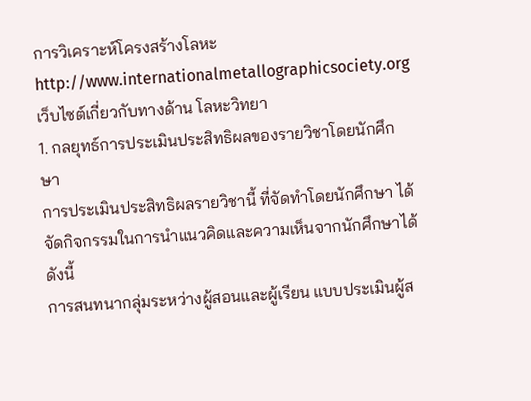การวิเคราะห์โครงสร้างโลหะ
http://www.internationalmetallographicsociety.org เว็บไซต์เกี่ยวกับทางด้าน โลหะวิทยา
1. กลยุทธ์การประเมินประสิทธิผลของรายวิชาโดยนักศึกษา
การประเมินประสิทธิผลรายวิชานี้ ที่จัดทำโดยนักศึกษา ได้จัดกิจกรรมในการนำแนวคิดและความเห็นจากนักศึกษาได้ดังนี้
การสนทนากลุ่มระหว่างผู้สอนและผู้เรียน แบบประเมินผู้ส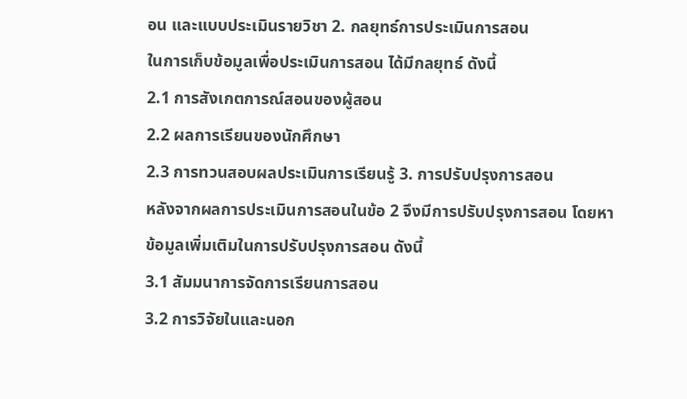อน และแบบประเมินรายวิชา 2. กลยุทธ์การประเมินการสอน
ในการเก็บข้อมูลเพื่อประเมินการสอน ได้มีกลยุทธ์ ดังนี้
2.1 การสังเกตการณ์สอนของผู้สอน
2.2 ผลการเรียนของนักศึกษา
2.3 การทวนสอบผลประเมินการเรียนรู้ 3. การปรับปรุงการสอน
หลังจากผลการประเมินการสอนในข้อ 2 จึงมีการปรับปรุงการสอน โดยหาข้อมูลเพิ่มเติมในการปรับปรุงการสอน ดังนี้
3.1 สัมมนาการจัดการเรียนการสอน
3.2 การวิจัยในและนอก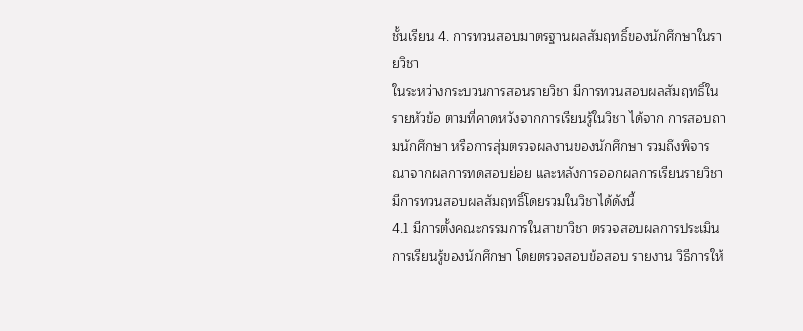ชั้นเรียน 4. การทวนสอบมาตรฐานผลสัมฤทธิ์ของนักศึกษาในรายวิชา
ในระหว่างกระบวนการสอนรายวิชา มีการทวนสอบผลสัมฤทธิ์ในรายหัวข้อ ตามที่คาดหวังจากการเรียนรู้ในวิชา ได้จาก การสอบถามนักศึกษา หรือการสุ่มตรวจผลงานของนักศึกษา รวมถึงพิจารณาจากผลการทดสอบย่อย และหลังการออกผลการเรียนรายวิชา มีการทวนสอบผลสัมฤทธิ์โดยรวมในวิชาได้ดังนี้
4.1 มีการตั้งคณะกรรมการในสาขาวิชา ตรวจสอบผลการประเมินการเรียนรู้ของนักศึกษา โดยตรวจสอบข้อสอบ รายงาน วิธีการให้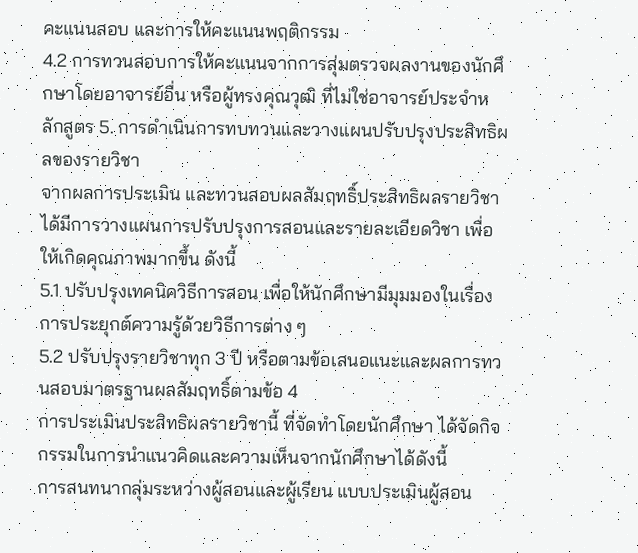คะแนนสอบ และการให้คะแนนพฤติกรรม
4.2 การทวนสอบการให้คะแนนจากการสุ่มตรวจผลงานของนักศึกษาโดยอาจารย์อื่น หรือผู้ทรงคุณวุฒิ ที่ไม่ใช่อาจารย์ประจำหลักสูตร 5. การดำเนินการทบทวนและวางแผนปรับปรุงประสิทธิผลของรายวิชา
จากผลการประเมิน และทวนสอบผลสัมฤทธิ์ประสิทธิผลรายวิชา ได้มีการวางแผนการปรับปรุงการสอนและรายละเอียดวิชา เพื่อให้เกิดคุณภาพมากขึ้น ดังนี้
5.1 ปรับปรุงเทคนิควิธีการสอน เพื่อให้นักศึกษามีมุมมองในเรื่องการประยุกต์ความรู้ด้วยวิธีการต่าง ๆ
5.2 ปรับปรุงรายวิชาทุก 3 ปี หรือตามข้อเสนอแนะและผลการทวนสอบมาตรฐานผลสัมฤทธิ์ตามข้อ 4
การประเมินประสิทธิผลรายวิชานี้ ที่จัดทำโดยนักศึกษา ได้จัดกิจกรรมในการนำแนวคิดและความเห็นจากนักศึกษาได้ดังนี้
การสนทนากลุ่มระหว่างผู้สอนและผู้เรียน แบบประเมินผู้สอน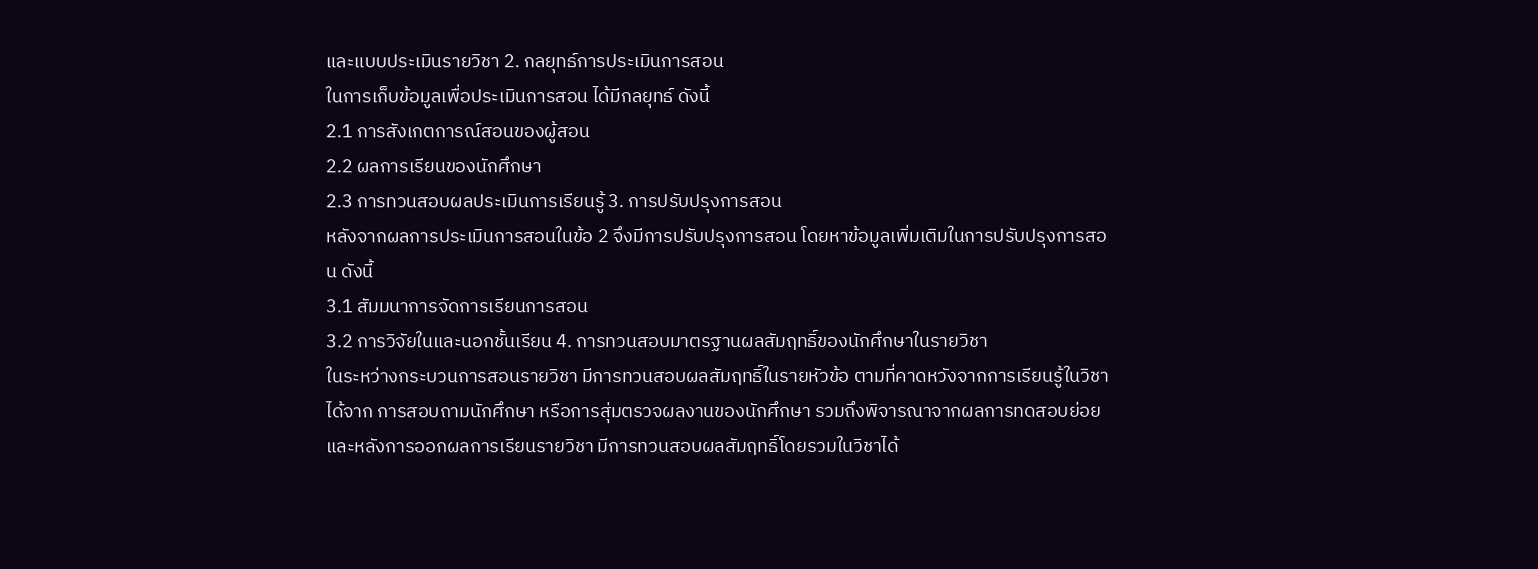และแบบประเมินรายวิชา 2. กลยุทธ์การประเมินการสอน
ในการเก็บข้อมูลเพื่อประเมินการสอน ได้มีกลยุทธ์ ดังนี้
2.1 การสังเกตการณ์สอนของผู้สอน
2.2 ผลการเรียนของนักศึกษา
2.3 การทวนสอบผลประเมินการเรียนรู้ 3. การปรับปรุงการสอน
หลังจากผลการประเมินการสอนในข้อ 2 จึงมีการปรับปรุงการสอน โดยหาข้อมูลเพิ่มเติมในการปรับปรุงการสอน ดังนี้
3.1 สัมมนาการจัดการเรียนการสอน
3.2 การวิจัยในและนอกชั้นเรียน 4. การทวนสอบมาตรฐานผลสัมฤทธิ์ของนักศึกษาในรายวิชา
ในระหว่างกระบวนการสอนรายวิชา มีการทวนสอบผลสัมฤทธิ์ในรายหัวข้อ ตามที่คาดหวังจากการเรียนรู้ในวิชา ได้จาก การสอบถามนักศึกษา หรือการสุ่มตรวจผลงานของนักศึกษา รวมถึงพิจารณาจากผลการทดสอบย่อย และหลังการออกผลการเรียนรายวิชา มีการทวนสอบผลสัมฤทธิ์โดยรวมในวิชาได้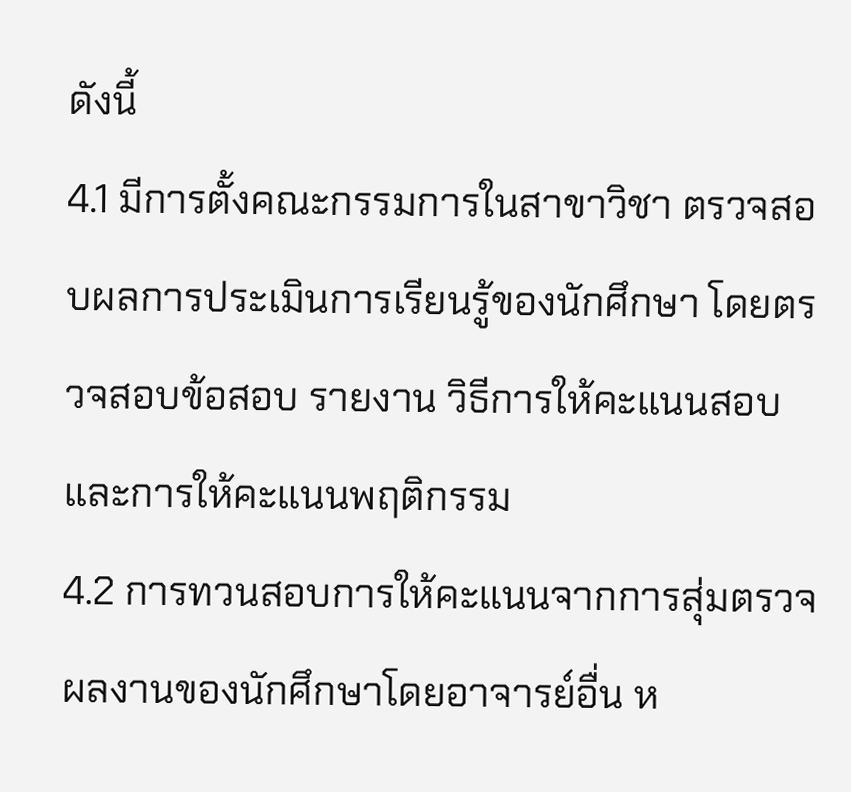ดังนี้
4.1 มีการตั้งคณะกรรมการในสาขาวิชา ตรวจสอบผลการประเมินการเรียนรู้ของนักศึกษา โดยตรวจสอบข้อสอบ รายงาน วิธีการให้คะแนนสอบ และการให้คะแนนพฤติกรรม
4.2 การทวนสอบการให้คะแนนจากการสุ่มตรวจผลงานของนักศึกษาโดยอาจารย์อื่น ห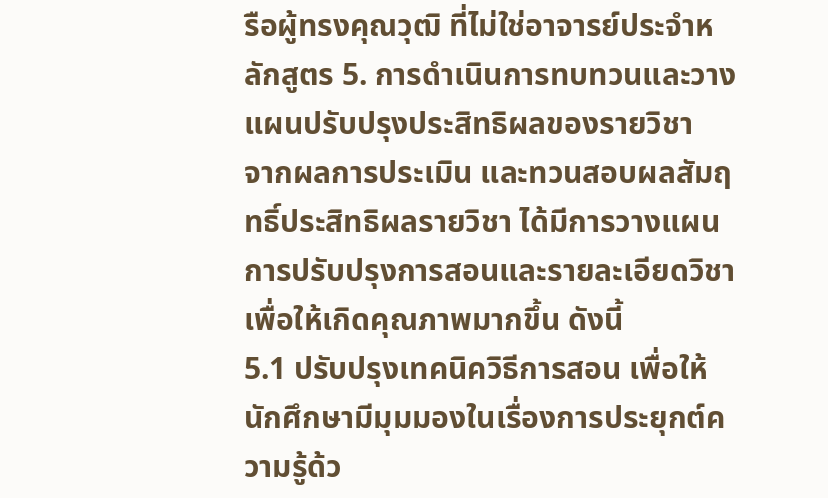รือผู้ทรงคุณวุฒิ ที่ไม่ใช่อาจารย์ประจำหลักสูตร 5. การดำเนินการทบทวนและวางแผนปรับปรุงประสิทธิผลของรายวิชา
จากผลการประเมิน และทวนสอบผลสัมฤทธิ์ประสิทธิผลรายวิชา ได้มีการวางแผนการปรับปรุงการสอนและรายละเอียดวิชา เพื่อให้เกิดคุณภาพมากขึ้น ดังนี้
5.1 ปรับปรุงเทคนิควิธีการสอน เพื่อให้นักศึกษามีมุมมองในเรื่องการประยุกต์ความรู้ด้ว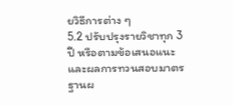ยวิธีการต่าง ๆ
5.2 ปรับปรุงรายวิชาทุก 3 ปี หรือตามข้อเสนอแนะและผลการทวนสอบมาตรฐานผ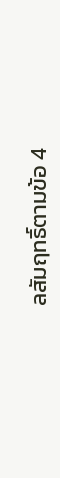ลสัมฤทธิ์ตามข้อ 4